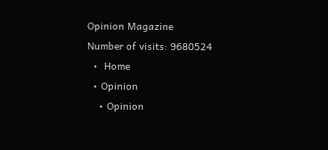Opinion Magazine
Number of visits: 9680524
  •  Home
  • Opinion
    • Opinion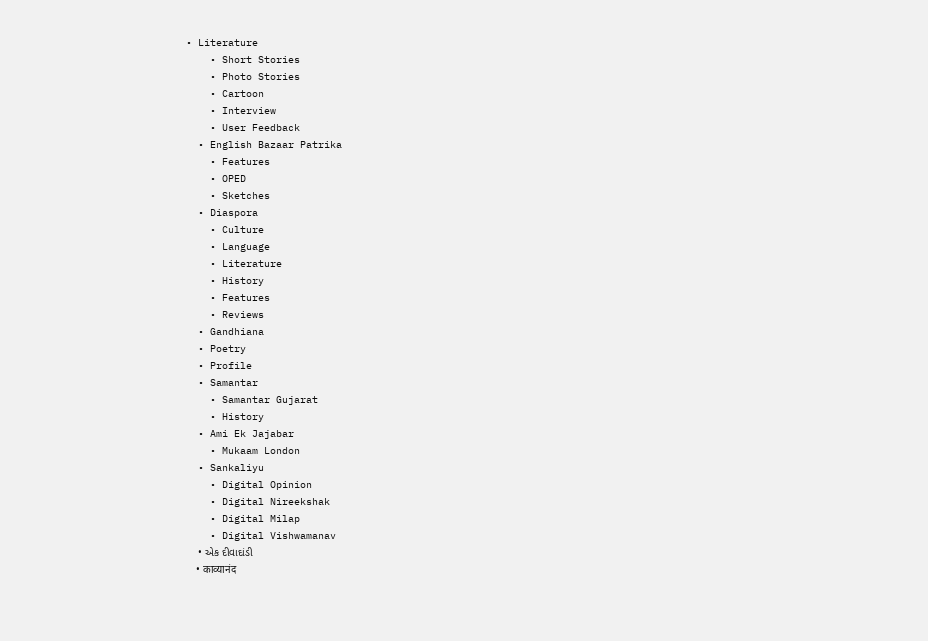• Literature
    • Short Stories
    • Photo Stories
    • Cartoon
    • Interview
    • User Feedback
  • English Bazaar Patrika
    • Features
    • OPED
    • Sketches
  • Diaspora
    • Culture
    • Language
    • Literature
    • History
    • Features
    • Reviews
  • Gandhiana
  • Poetry
  • Profile
  • Samantar
    • Samantar Gujarat
    • History
  • Ami Ek Jajabar
    • Mukaam London
  • Sankaliyu
    • Digital Opinion
    • Digital Nireekshak
    • Digital Milap
    • Digital Vishwamanav
    • એક દીવાદાંડી
    • काव्यानंद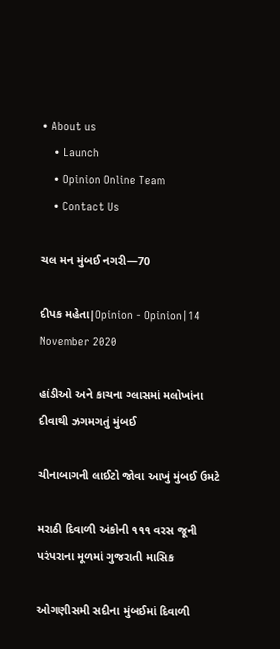• About us
    • Launch
    • Opinion Online Team
    • Contact Us

ચલ મન મુંબઈ નગરી—70

દીપક મહેતા|Opinion - Opinion|14 November 2020

હાંડીઓ અને કાચના ગ્લાસમાં મલોખાંના દીવાથી ઝગમગતું મુંબઈ

ચીનાબાગની લાઈટો જોવા આખું મુંબઈ ઉમટે

મરાઠી દિવાળી અંકોની ૧૧૧ વરસ જૂની પરંપરાના મૂળમાં ગુજરાતી માસિક

ઓગણીસમી સદીના મુંબઈમાં દિવાળી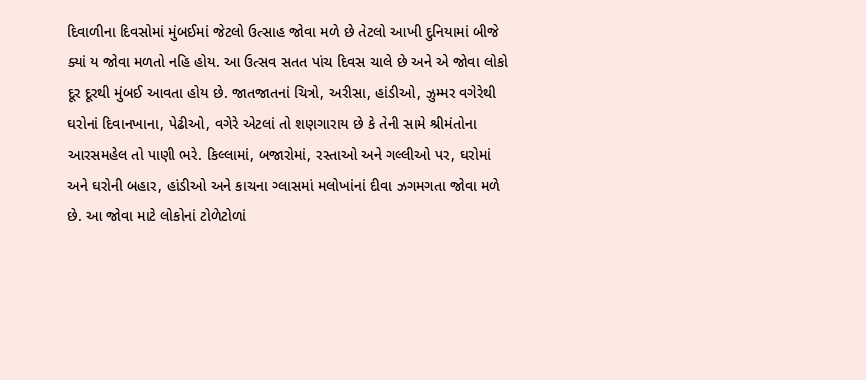દિવાળીના દિવસોમાં મુંબઈમાં જેટલો ઉત્સાહ જોવા મળે છે તેટલો આખી દુનિયામાં બીજે ક્યાં ય જોવા મળતો નહિ હોય. આ ઉત્સવ સતત પાંચ દિવસ ચાલે છે અને એ જોવા લોકો દૂર દૂરથી મુંબઈ આવતા હોય છે. જાતજાતનાં ચિત્રો, અરીસા, હાંડીઓ, ઝુમ્મર વગેરેથી ઘરોનાં દિવાનખાના, પેઢીઓ, વગેરે એટલાં તો શણગારાય છે કે તેની સામે શ્રીમંતોના આરસમહેલ તો પાણી ભરે. કિલ્લામાં, બજારોમાં, રસ્તાઓ અને ગલ્લીઓ પર, ઘરોમાં અને ઘરોની બહાર, હાંડીઓ અને કાચના ગ્લાસમાં મલોખાંનાં દીવા ઝગમગતા જોવા મળે છે. આ જોવા માટે લોકોનાં ટોળેટોળાં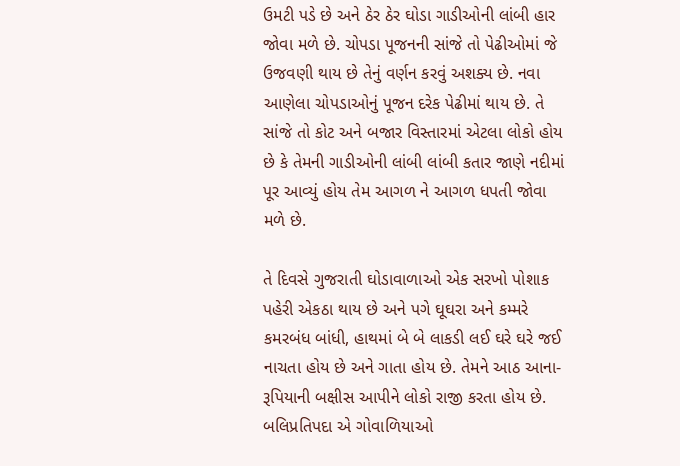ઉમટી પડે છે અને ઠેર ઠેર ઘોડા ગાડીઓની લાંબી હાર જોવા મળે છે. ચોપડા પૂજનની સાંજે તો પેઢીઓમાં જે ઉજવણી થાય છે તેનું વર્ણન કરવું અશક્ય છે. નવા આણેલા ચોપડાઓનું પૂજન દરેક પેઢીમાં થાય છે. તે સાંજે તો કોટ અને બજાર વિસ્તારમાં એટલા લોકો હોય છે કે તેમની ગાડીઓની લાંબી લાંબી કતાર જાણે નદીમાં પૂર આવ્યું હોય તેમ આગળ ને આગળ ધપતી જોવા મળે છે.

તે દિવસે ગુજરાતી ઘોડાવાળાઓ એક સરખો પોશાક પહેરી એકઠા થાય છે અને પગે ઘૂઘરા અને કમ્મરે કમરબંધ બાંધી, હાથમાં બે બે લાકડી લઈ ઘરે ઘરે જઈ નાચતા હોય છે અને ગાતા હોય છે. તેમને આઠ આના-રૂપિયાની બક્ષીસ આપીને લોકો રાજી કરતા હોય છે. બલિપ્રતિપદા એ ગોવાળિયાઓ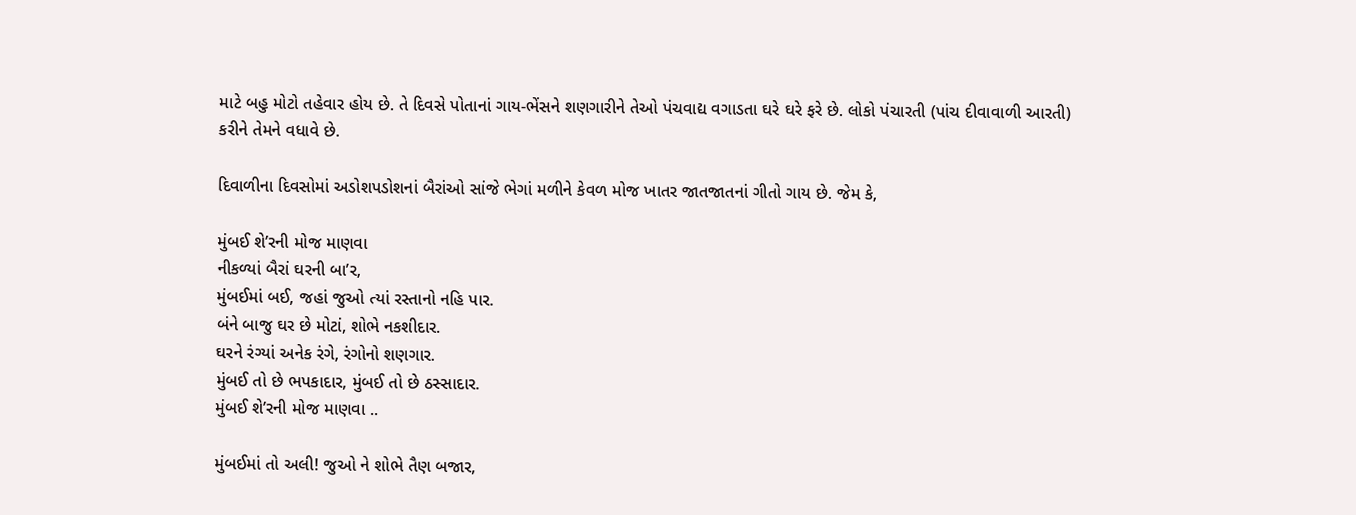માટે બહુ મોટો તહેવાર હોય છે. તે દિવસે પોતાનાં ગાય-ભેંસને શણગારીને તેઓ પંચવાદ્ય વગાડતા ઘરે ઘરે ફરે છે. લોકો પંચારતી (પાંચ દીવાવાળી આરતી) કરીને તેમને વધાવે છે.

દિવાળીના દિવસોમાં અડોશપડોશનાં બૈરાંઓ સાંજે ભેગાં મળીને કેવળ મોજ ખાતર જાતજાતનાં ગીતો ગાય છે. જેમ કે,

મુંબઈ શે’રની મોજ માણવા
નીકળ્યાં બૈરાં ઘરની બા’ર,
મુંબઈમાં બઈ, જહાં જુઓ ત્યાં રસ્તાનો નહિ પાર.
બંને બાજુ ઘર છે મોટાં, શોભે નકશીદાર.
ઘરને રંગ્યાં અનેક રંગે, રંગોનો શણગાર.
મુંબઈ તો છે ભપકાદાર, મુંબઈ તો છે ઠસ્સાદાર.
મુંબઈ શે’રની મોજ માણવા ..

મુંબઈમાં તો અલી! જુઓ ને શોભે તૈણ બજાર,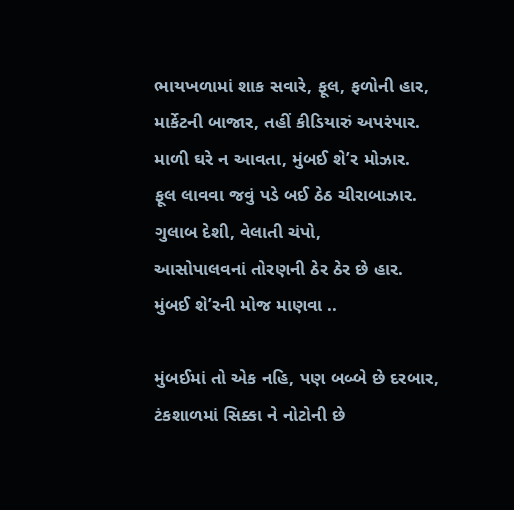ભાયખળામાં શાક સવારે, ફૂલ, ફળોની હાર,
માર્કેટની બાજાર, તહીં કીડિયારું અપરંપાર.
માળી ઘરે ન આવતા, મુંબઈ શે’ર મોઝાર.
ફૂલ લાવવા જવું પડે બઈ ઠેઠ ચીરાબાઝાર.
ગુલાબ દેશી, વેલાતી ચંપો,
આસોપાલવનાં તોરણની ઠેર ઠેર છે હાર.
મુંબઈ શે’રની મોજ માણવા ..

મુંબઈમાં તો એક નહિ, પણ બબ્બે છે દરબાર,
ટંકશાળમાં સિક્કા ને નોટોની છે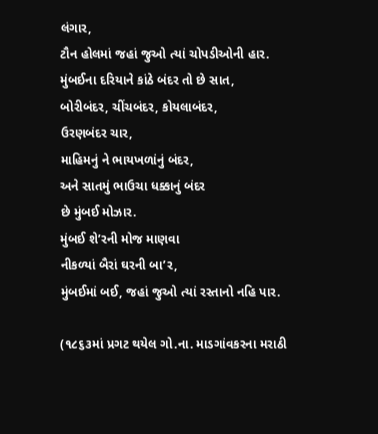લંગાર,
ટૌન હોલમાં જહાં જુઓ ત્યાં ચોપડીઓની હાર.
મુંબઈના દરિયાને કાંઠે બંદર તો છે સાત,
બોરીબંદર, ચીંચબંદર, કોયલાબંદર,
ઉરણબંદર ચાર,
માહિમનું ને ભાયખળાંનું બંદર,
અને સાતમું ભાઉચા ધક્કાનું બંદર
છે મુંબઈ મોઝાર.
મુંબઈ શે’રની મોજ માણવા
નીકળ્યાં બૈરાં ઘરની બા’ર,
મુંબઈમાં બઈ, જહાં જુઓ ત્યાં રસ્તાનો નહિ પાર.

(૧૮૬૩માં પ્રગટ થયેલ ગો.ના. માડગાંવકરના મરાઠી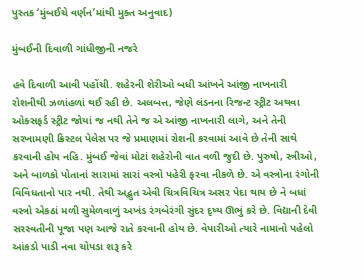પુસ્તક ‘મુંબઈચે વર્ણન’માંથી મુક્ત અનુવાદ)

મુંબઈની દિવાળી ગાંધીજીની નજરે

હવે દિવાળી આવી પહોંચી. શહેરની શેરીઓ બધી આંખને આંજી નાખનારી રોશનીથી ઝળાંહળાં થઈ રહી છે. અલબત્ત, જેણે લંડનના રિજન્ટ સ્ટ્રીટ અથવા ઓક્સફર્ડ સ્ટ્રીટ જોયાં જ નથી તેને જ એ આંજી નાખનારી લાગે, અને તેની સરખામણી ક્રિસ્ટલ પેલેસ પર જે પ્રમાણમાં રોશની કરવામાં આવે છે તેની સાથે કરવાની હોય નહિ. મુંબઈ જેવાં મોટાં શહેરોની વાત વળી જુદી છે. પુરુષો, સ્ત્રીઓ, અને બાળકો પોતાનાં સારામાં સારાં વસ્ત્રો પહેરી ફરવા નીકળે છે. એ વસ્ત્રોના રંગોની વિવિધતાનો પાર નથી. તેથી અદ્ભુત એવી ચિત્રવિચિત્ર અસર પેદા થાય છે ને બધાં વસ્ત્રો એકઠાં મળી સુમેળવાળું અખંડ રંગબેરંગી સુંદર દૃષ્ય ઊભું કરે છે. વિદ્યાની દેવી સરસ્વતીની પૂજા પણ આજે રાતે કરવાની હોય છે. વેપારીઓ ત્યારે નામાનો પહેલો આંકડો પાડી નવા ચોપડા શરૂ કરે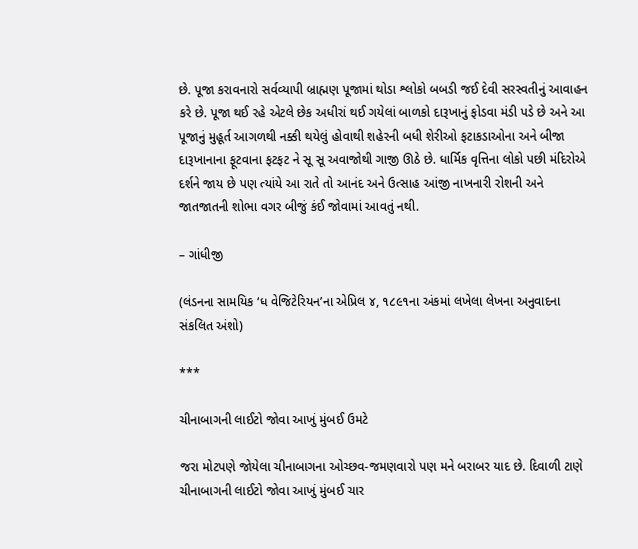છે. પૂજા કરાવનારો સર્વવ્યાપી બ્રાહ્મણ પૂજામાં થોડા શ્લોકો બબડી જઈ દેવી સરસ્વતીનું આવાહન કરે છે. પૂજા થઈ રહે એટલે છેક અધીરાં થઈ ગયેલાં બાળકો દારૂખાનું ફોડવા મંડી પડે છે અને આ પૂજાનું મુહૂર્ત આગળથી નક્કી થયેલું હોવાથી શહેરની બધી શેરીઓ ફટાકડાઓના અને બીજા દારૂખાનાના ફૂટવાના ફટફટ ને સૂ સૂ અવાજોથી ગાજી ઊઠે છે. ધાર્મિક વૃત્તિના લોકો પછી મંદિરોએ દર્શને જાય છે પણ ત્યાંયે આ રાતે તો આનંદ અને ઉત્સાહ આંજી નાખનારી રોશની અને જાતજાતની શોભા વગર બીજું કંઈ જોવામાં આવતું નથી.

– ગાંધીજી

(લંડનના સામયિક ‘ધ વેજિટેરિયન’ના એપ્રિલ ૪, ૧૮૯૧ના અંકમાં લખેલા લેખના અનુવાદના સંકલિત અંશો)

***

ચીનાબાગની લાઈટો જોવા આખું મુંબઈ ઉમટે

જરા મોટપણે જોયેલા ચીનાબાગના ઓચ્છવ-જમણવારો પણ મને બરાબર યાદ છે. દિવાળી ટાણે ચીનાબાગની લાઈટો જોવા આખું મુંબઈ ચાર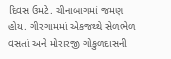દિવસ ઉમટે. ચીનાબાગમાં જમણ હોય. ગીરગામમાં એકજથ્થે સેળભેળ વસતાં અને મોરારજી ગોકુળદાસની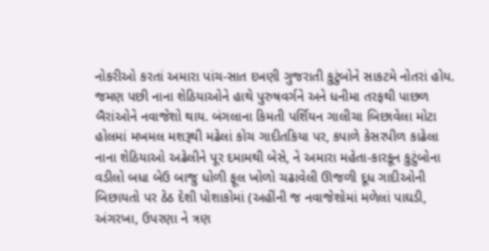નોકરીઓ કરતાં અમારા પાંચ-સાત દખણી ગુજરાતી કુટુંબોને સાકટમે નોતરાં હોય. જમણ પછી નાના શેઠિયાઓને હાથે પુરુષવર્ગને અને ધનીમા તરફથી પાછળ બૈરાંઓને નવાજેશો થાય. બંગલાના કિમતી પર્શિયન ગાલીચા બિછાવેલા મોટા હોલમાં મખમલ મશરૂથી મઢેલાં કોચ ગાદીતકિયા પર, કપાળે કેસરપીળ કાઢેલા નાના શેઠિયાઓ અઢેલીને પૂર દમામથી બેસે, ને અમારા મહેતા-કારકૂન કુટુંબોના વડીલો બધા બેઉ બાજુ ધોળી ફૂલ ખોળો ચઢાવેલી ઊજળી દૂધ ગાદીઓની બિછાયતો પર ઠેઠ દેશી પોશાકોમાં (અહીંની જ નવાજેશોમાં મળેલાં પાઘડી, અંગરખા, ઉપરણા ને ત્રણ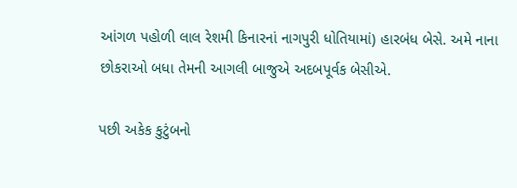આંગળ પહોળી લાલ રેશમી કિનારનાં નાગપુરી ધોતિયામાં) હારબંધ બેસે. અમે નાના છોકરાઓ બધા તેમની આગલી બાજુએ અદબપૂર્વક બેસીએ.

પછી અકેક કુટુંબનો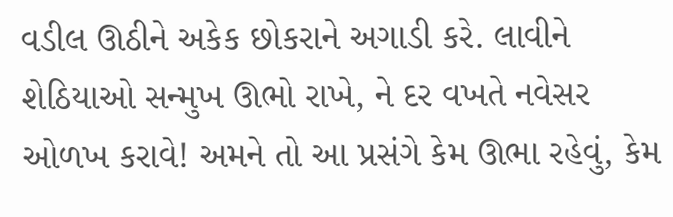વડીલ ઊઠીને અકેક છોકરાને અગાડી કરે. લાવીને શેઠિયાઓ સન્મુખ ઊભો રાખે, ને દર વખતે નવેસર ઓળખ કરાવે! અમને તો આ પ્રસંગે કેમ ઊભા રહેવું, કેમ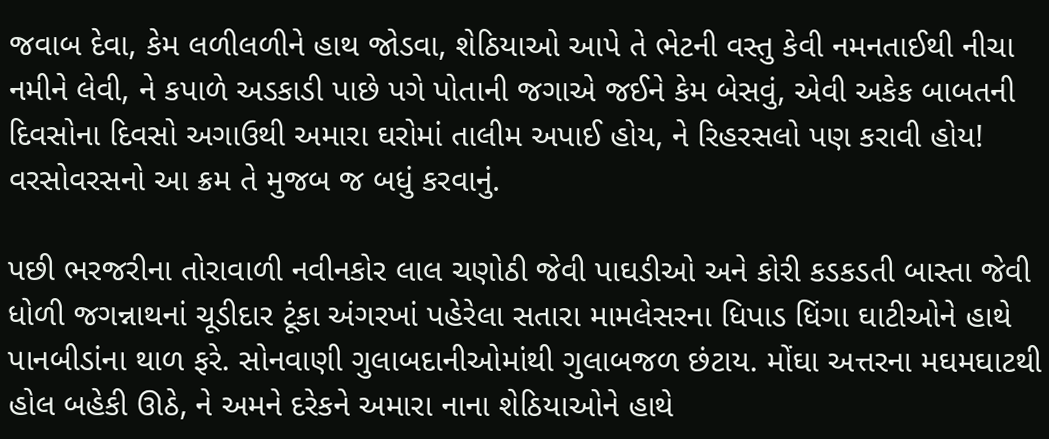જવાબ દેવા, કેમ લળીલળીને હાથ જોડવા, શેઠિયાઓ આપે તે ભેટની વસ્તુ કેવી નમનતાઈથી નીચા નમીને લેવી, ને કપાળે અડકાડી પાછે પગે પોતાની જગાએ જઈને કેમ બેસવું, એવી અકેક બાબતની દિવસોના દિવસો અગાઉથી અમારા ઘરોમાં તાલીમ અપાઈ હોય, ને રિહરસલો પણ કરાવી હોય! વરસોવરસનો આ ક્રમ તે મુજબ જ બધું કરવાનું.

પછી ભરજરીના તોરાવાળી નવીનકોર લાલ ચણોઠી જેવી પાઘડીઓ અને કોરી કડકડતી બાસ્તા જેવી ધોળી જગન્નાથનાં ચૂડીદાર ટૂંકા અંગરખાં પહેરેલા સતારા મામલેસરના ધિપાડ ધિંગા ઘાટીઓને હાથે પાનબીડાંના થાળ ફરે. સોનવાણી ગુલાબદાનીઓમાંથી ગુલાબજળ છંટાય. મોંઘા અત્તરના મઘમઘાટથી હોલ બહેકી ઊઠે, ને અમને દરેકને અમારા નાના શેઠિયાઓને હાથે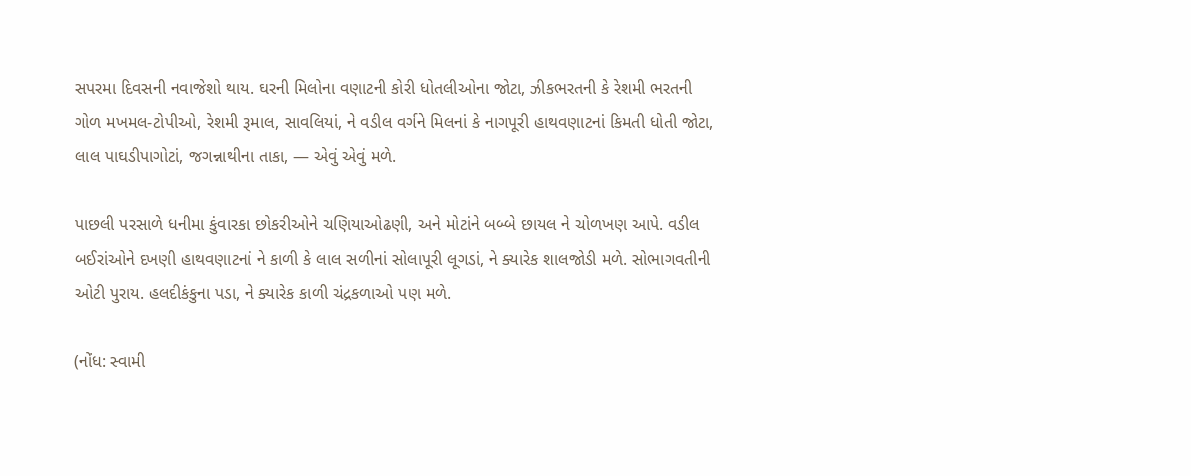સપરમા દિવસની નવાજેશો થાય. ઘરની મિલોના વણાટની કોરી ધોતલીઓના જોટા, ઝીકભરતની કે રેશમી ભરતની ગોળ મખમલ-ટોપીઓ, રેશમી રૂમાલ, સાવલિયાં, ને વડીલ વર્ગને મિલનાં કે નાગપૂરી હાથવણાટનાં કિમતી ધોતી જોટા, લાલ પાઘડીપાગોટાં, જગન્નાથીના તાકા, — એવું એવું મળે.

પાછલી પરસાળે ધનીમા કુંવારકા છોકરીઓને ચણિયાઓઢણી, અને મોટાંને બબ્બે છાયલ ને ચોળખણ આપે. વડીલ બઈરાંઓને દખણી હાથવણાટનાં ને કાળી કે લાલ સળીનાં સોલાપૂરી લૂગડાં, ને ક્યારેક શાલજોડી મળે. સોભાગવતીની ઓટી પુરાય. હલદીકંકુના પડા, ને ક્યારેક કાળી ચંદ્રકળાઓ પણ મળે.

(નોંધ: સ્વામી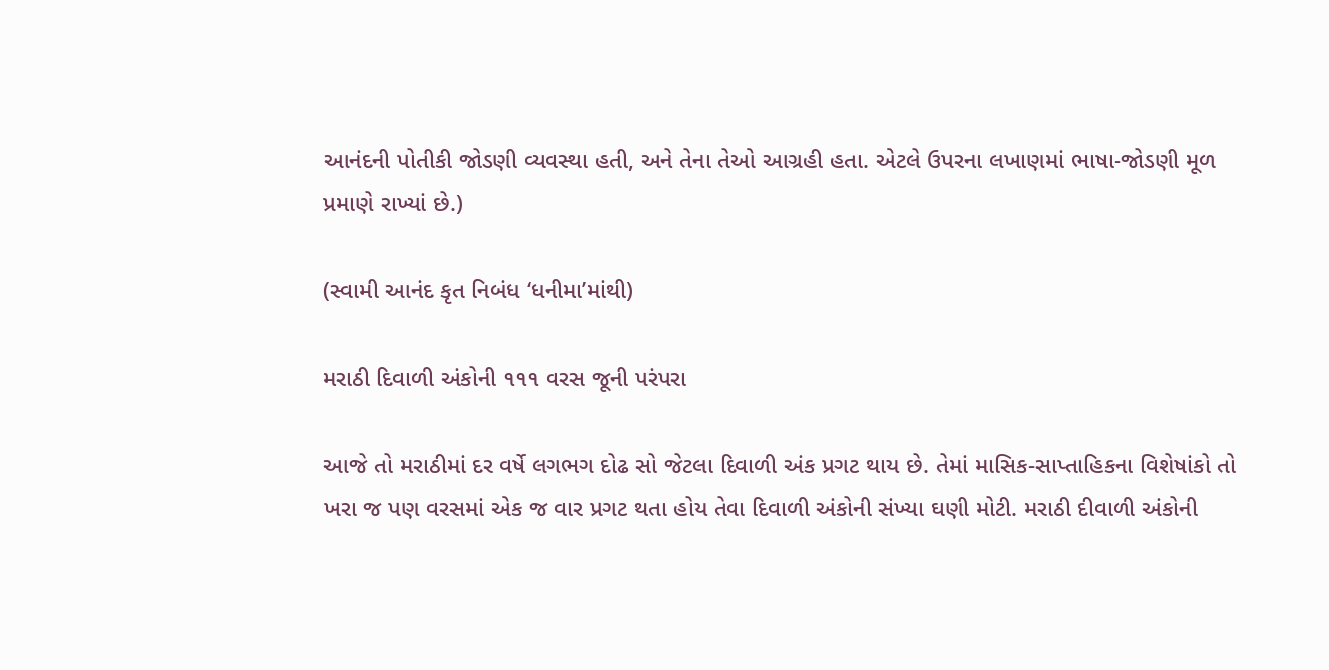આનંદની પોતીકી જોડણી વ્યવસ્થા હતી, અને તેના તેઓ આગ્રહી હતા. એટલે ઉપરના લખાણમાં ભાષા-જોડણી મૂળ પ્રમાણે રાખ્યાં છે.)

(સ્વામી આનંદ કૃત નિબંધ ‘ધનીમા’માંથી)

મરાઠી દિવાળી અંકોની ૧૧૧ વરસ જૂની પરંપરા

આજે તો મરાઠીમાં દર વર્ષે લગભગ દોઢ સો જેટલા દિવાળી અંક પ્રગટ થાય છે. તેમાં માસિક-સાપ્તાહિકના વિશેષાંકો તો ખરા જ પણ વરસમાં એક જ વાર પ્રગટ થતા હોય તેવા દિવાળી અંકોની સંખ્યા ઘણી મોટી. મરાઠી દીવાળી અંકોની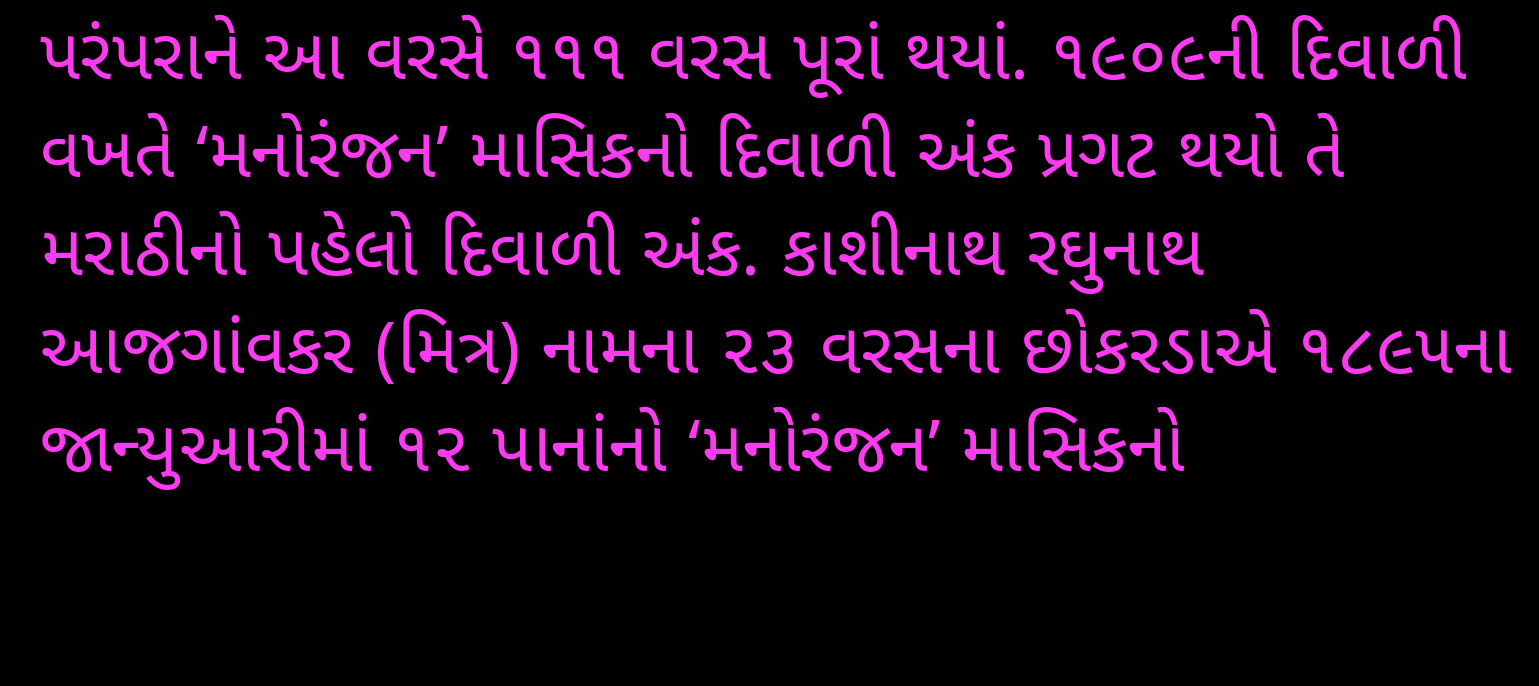પરંપરાને આ વરસે ૧૧૧ વરસ પૂરાં થયાં. ૧૯૦૯ની દિવાળી વખતે ‘મનોરંજન’ માસિકનો દિવાળી અંક પ્રગટ થયો તે મરાઠીનો પહેલો દિવાળી અંક. કાશીનાથ રઘુનાથ આજગાંવકર (મિત્ર) નામના ૨૩ વરસના છોકરડાએ ૧૮૯૫ના જાન્યુઆરીમાં ૧૨ પાનાંનો ‘મનોરંજન’ માસિકનો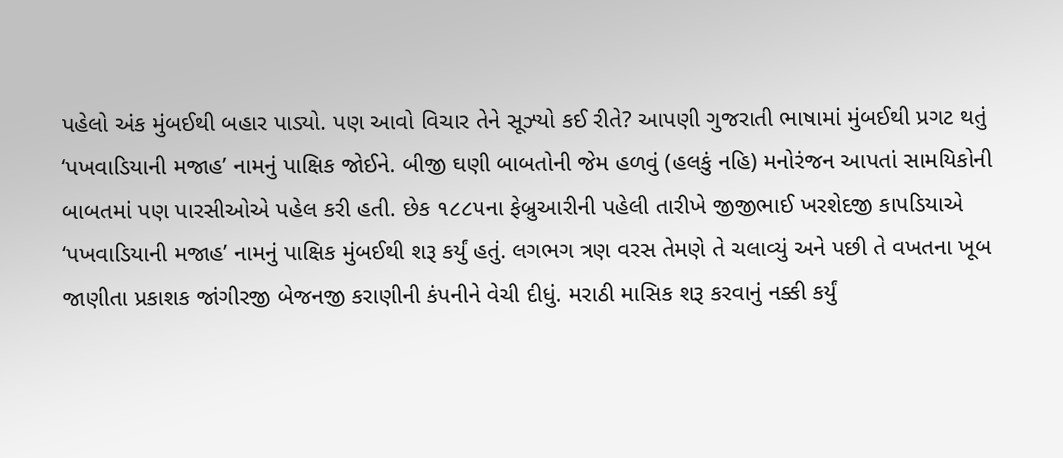પહેલો અંક મુંબઈથી બહાર પાડ્યો. પણ આવો વિચાર તેને સૂઝ્યો કઈ રીતે? આપણી ગુજરાતી ભાષામાં મુંબઈથી પ્રગટ થતું ‘પખવાડિયાની મજાહ’ નામનું પાક્ષિક જોઈને. બીજી ઘણી બાબતોની જેમ હળવું (હલકું નહિ) મનોરંજન આપતાં સામયિકોની બાબતમાં પણ પારસીઓએ પહેલ કરી હતી. છેક ૧૮૮૫ના ફેબ્રુઆરીની પહેલી તારીખે જીજીભાઈ ખરશેદજી કાપડિયાએ ‘પખવાડિયાની મજાહ’ નામનું પાક્ષિક મુંબઈથી શરૂ કર્યું હતું. લગભગ ત્રણ વરસ તેમણે તે ચલાવ્યું અને પછી તે વખતના ખૂબ જાણીતા પ્રકાશક જાંગીરજી બેજનજી કરાણીની કંપનીને વેચી દીધું. મરાઠી માસિક શરૂ કરવાનું નક્કી કર્યું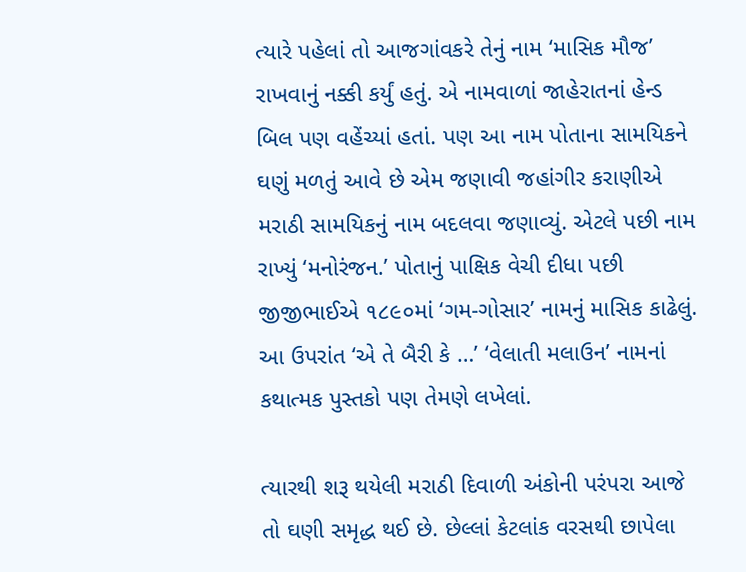ત્યારે પહેલાં તો આજગાંવકરે તેનું નામ ‘માસિક મૌજ’ રાખવાનું નક્કી કર્યું હતું. એ નામવાળાં જાહેરાતનાં હેન્ડ બિલ પણ વહેંચ્યાં હતાં. પણ આ નામ પોતાના સામયિકને ઘણું મળતું આવે છે એમ જણાવી જહાંગીર કરાણીએ મરાઠી સામયિકનું નામ બદલવા જણાવ્યું. એટલે પછી નામ રાખ્યું ‘મનોરંજન.’ પોતાનું પાક્ષિક વેચી દીધા પછી જીજીભાઈએ ૧૮૯૦માં ‘ગમ-ગોસાર’ નામનું માસિક કાઢેલું. આ ઉપરાંત ‘એ તે બૈરી કે …’ ‘વેલાતી મલાઉન’ નામનાં કથાત્મક પુસ્તકો પણ તેમણે લખેલાં.

ત્યારથી શરૂ થયેલી મરાઠી દિવાળી અંકોની પરંપરા આજે તો ઘણી સમૃદ્ધ થઈ છે. છેલ્લાં કેટલાંક વરસથી છાપેલા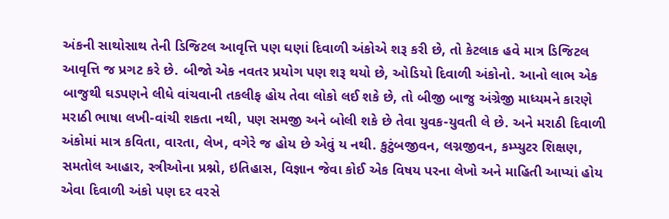અંકની સાથોસાથ તેની ડિજિટલ આવૃત્તિ પણ ઘણાં દિવાળી અંકોએ શરૂ કરી છે, તો કેટલાક હવે માત્ર ડિજિટલ આવૃત્તિ જ પ્રગટ કરે છે. બીજો એક નવતર પ્રયોગ પણ શરૂ થયો છે, ઓડિયો દિવાળી અંકોનો. આનો લાભ એક બાજુથી ઘડપણને લીધે વાંચવાની તકલીફ હોય તેવા લોકો લઈ શકે છે, તો બીજી બાજુ અંગ્રેજી માધ્યમને કારણે મરાઠી ભાષા લખી-વાંચી શકતા નથી, પણ સમજી અને બોલી શકે છે તેવા યુવક-યુવતી લે છે. અને મરાઠી દિવાળી અંકોમાં માત્ર કવિતા, વારતા, લેખ, વગેરે જ હોય છે એવું ય નથી. કુટુંબજીવન, લગ્નજીવન, કમ્પ્યુટર શિક્ષણ, સમતોલ આહાર, સ્ત્રીઓના પ્રશ્નો, ઇતિહાસ, વિજ્ઞાન જેવા કોઈ એક વિષય પરના લેખો અને માહિતી આપ્યાં હોય એવા દિવાળી અંકો પણ દર વરસે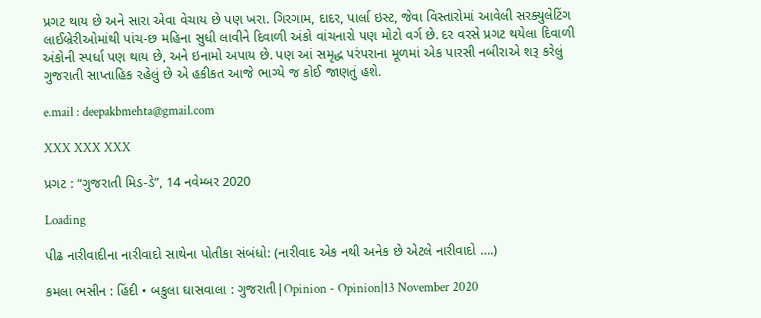પ્રગટ થાય છે અને સારા એવા વેચાય છે પણ ખરા. ગિરગામ, દાદર, પાર્લા ઇસ્ટ, જેવા વિસ્તારોમાં આવેલી સરક્યુલેટિંગ લાઈબ્રેરીઓમાંથી પાંચ-છ મહિના સુધી લાવીને દિવાળી અંકો વાંચનારો પણ મોટો વર્ગ છે. દર વરસે પ્રગટ થયેલા દિવાળી અંકોની સ્પર્ધા પણ થાય છે, અને ઇનામો અપાય છે. પણ આં સમૃદ્ધ પરંપરાના મૂળમાં એક પારસી નબીરાએ શરૂ કરેલું ગુજરાતી સાપ્તાહિક રહેલું છે એ હકીકત આજે ભાગ્યે જ કોઈ જાણતું હશે.

e.mail : deepakbmehta@gmail.com

XXX XXX XXX

પ્રગટ : “ગુજરાતી મિડ-ડે”, 14 નવેમ્બર 2020

Loading

પીઢ નારીવાદીના નારીવાદો સાથેના પોતીકા સંબંધો: (નારીવાદ એક નથી અનેક છે એટલે નારીવાદો ….)

કમલા ભસીન : હિંદી • બકુલા ઘાસવાલા : ગુજરાતી|Opinion - Opinion|13 November 2020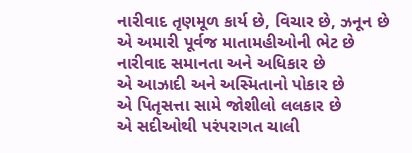નારીવાદ તૃણમૂળ કાર્ય છે, વિચાર છે, ઝનૂન છે
એ અમારી પૂર્વજ માતામહીઓની ભેટ છે
નારીવાદ સમાનતા અને અધિકાર છે
એ આઝાદી અને અસ્મિતાનો પોકાર છે
એ પિતૃસત્તા સામે જોશીલો લલકાર છે
એ સદીઓથી પરંપરાગત ચાલી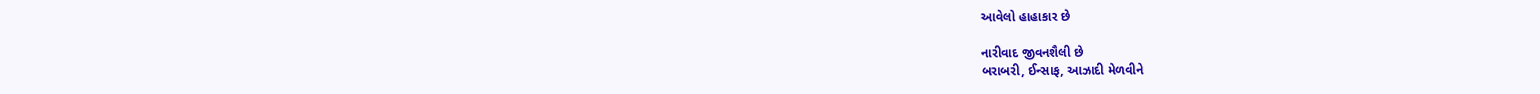આવેલો હાહાકાર છે

નારીવાદ જીવનશૈલી છે
બરાબરી, ઈન્સાફ, આઝાદી મેળવીને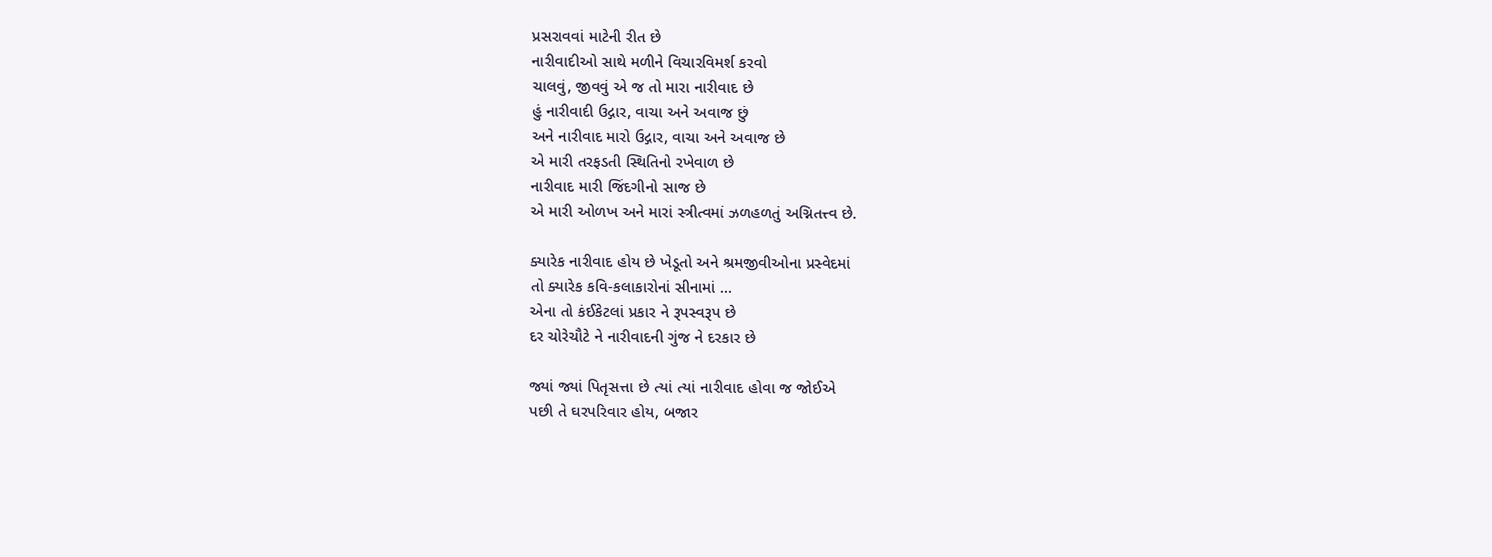પ્રસરાવવાં માટેની રીત છે
નારીવાદીઓ સાથે મળીને વિચારવિમર્શ કરવો
ચાલવું, જીવવું એ જ તો મારા નારીવાદ છે
હું નારીવાદી ઉદ્ગાર, વાચા અને અવાજ છું
અને નારીવાદ મારો ઉદ્ગાર, વાચા અને અવાજ છે
એ મારી તરફડતી સ્થિતિનો રખેવાળ છે
નારીવાદ મારી જિંદગીનો સાજ છે
એ મારી ઓળખ અને મારાં સ્ત્રીત્વમાં ઝળહળતું અગ્નિતત્ત્વ છે.

ક્યારેક નારીવાદ હોય છે ખેડૂતો અને શ્રમજીવીઓના પ્રસ્વેદમાં
તો ક્યારેક કવિ-કલાકારોનાં સીનામાં …
એના તો કંઈકેટલાં પ્રકાર ને રૂપસ્વરૂપ છે
દર ચોરેચૌટે ને નારીવાદની ગુંજ ને દરકાર છે

જ્યાં જ્યાં પિતૃસત્તા છે ત્યાં ત્યાં નારીવાદ હોવા જ જોઈએ
પછી તે ઘરપરિવાર હોય, બજાર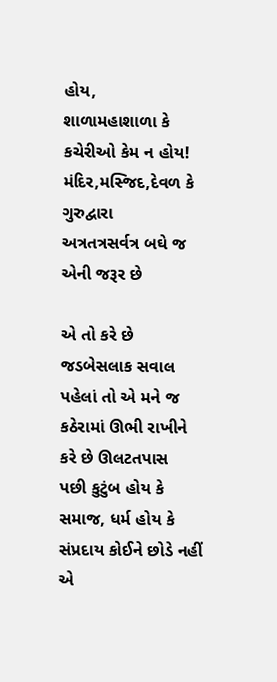હોય,
શાળામહાશાળા કે કચેરીઓ કેમ ન હોય!
મંદિર,મસ્જિદ,દેવળ કે ગુરુદ્વારા
અત્રતત્રસર્વત્ર બઘે જ એની જરૂર છે

એ તો કરે છે જડબેસલાક સવાલ
પહેલાં તો એ મને જ કઠેરામાં ઊભી રાખીને કરે છે ઊલટતપાસ
પછી કુટુંબ હોય કે સમાજ, ધર્મ હોય કે સંપ્રદાય કોઈને છોડે નહીં
એ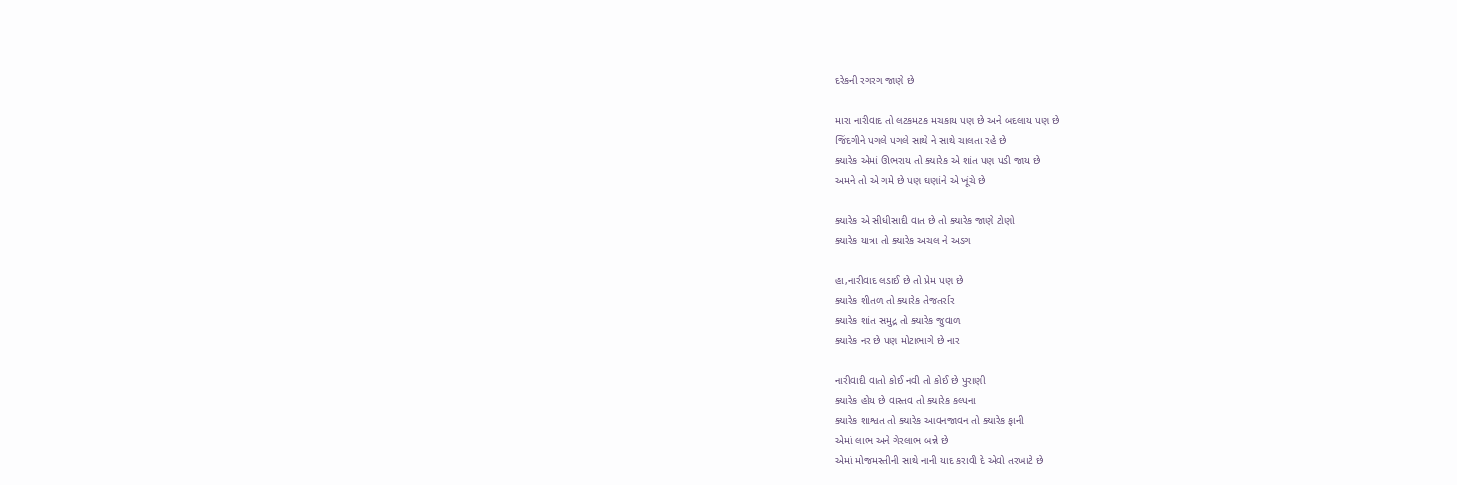દરેકની રગરગ જાણે છે

મારા નારીવાદ તો લટકમટક મચકાય પણ છે અને બદલાય પણ છે
જિંદગીને પગલે પગલે સાથે ને સાથે ચાલતા રહે છે
ક્યારેક એમાં ઊભરાય તો ક્યારેક એ શાંત પણ પડી જાય છે
અમને તો એ ગમે છે પણ ઘણાંને એ ખૂંચે છે

ક્યારેક એ સીધીસાદી વાત છે તો ક્યારેક જાણે ટોણો
ક્યારેક યાત્રા તો ક્યારેક અચલ ને અડગ

હા,નારીવાદ લડાઈ છે તો પ્રેમ પણ છે
ક્યારેક શીતળ તો ક્યારેક તેજતર્રાર
ક્યારેક શાંત સમુદ્ર તો ક્યારેક જુવાળ
ક્યારેક નર છે પણ મોટાભાગે છે નાર

નારીવાદી વાતો કોઈ નવી તો કોઈ છે પુરાણી
ક્યારેક હોય છે વાસ્તવ તો ક્યારેક કલ્પના
ક્યારેક શાશ્વત તો ક્યારેક આવનજાવન તો ક્યારેક ફાની
એમાં લાભ અને ગેરલાભ બન્ને છે
એમાં મોજમસ્તીની સાથે નાની યાદ કરાવી દે એવો તરખાટે છે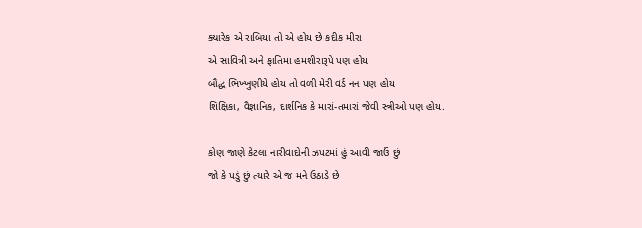ક્યારેક એ રાબિયા તો એ હોય છે કદીક મીરા
એ સાવિત્રી અને ફાતિમા હમશીરારૂપે પણ હોય
બૌદ્ધ ભિખ્ખુણીયે હોય તો વળી મેરી વર્ડ નન પણ હોય
શિક્ષિકા, વૈજ્ઞાનિક, દાર્શનિક કે મારાં-તમારાં જેવી સ્ત્રીઓ પણ હોય.

કોણ જાણે કેટલા નારીવાદોની ઝપટમાં હું આવી જાઉં છું
જો કે પડું છું ત્યારે એ જ મને ઉઠાડે છે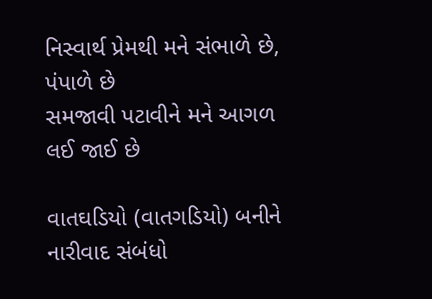નિસ્વાર્થ પ્રેમથી મને સંભાળે છે, પંપાળે છે
સમજાવી પટાવીને મને આગળ લઈ જાઈ છે

વાતઘડિયો (વાતગડિયો) બનીને નારીવાદ સંબંધો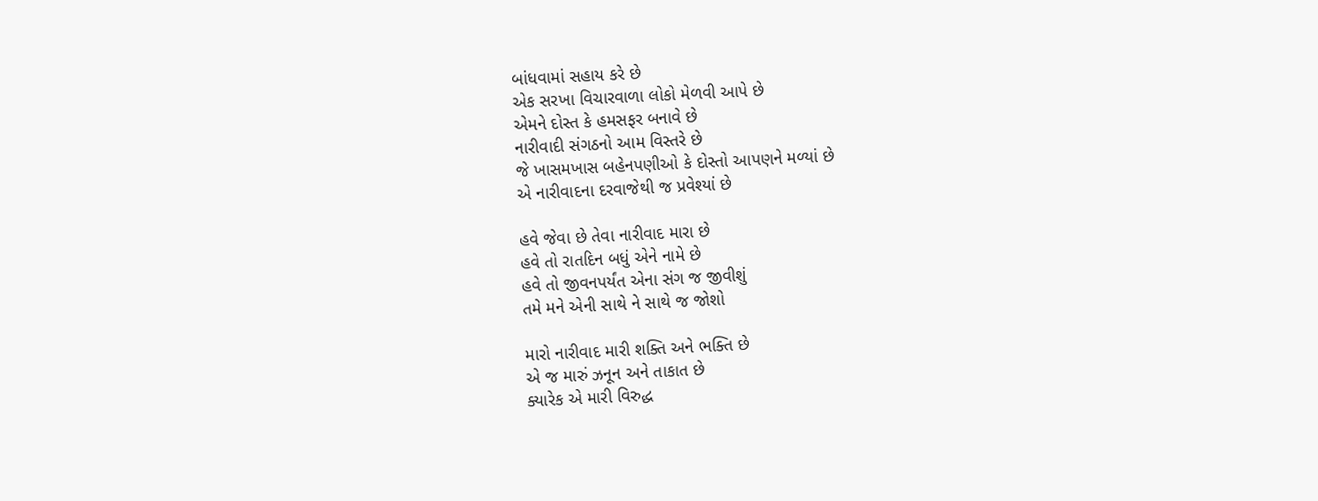બાંધવામાં સહાય કરે છે
એક સરખા વિચારવાળા લોકો મેળવી આપે છે
એમને દોસ્ત કે હમસફર બનાવે છે
નારીવાદી સંગઠનો આમ વિસ્તરે છે
જે ખાસમખાસ બહેનપણીઓ કે દોસ્તો આપણને મળ્યાં છે
એ નારીવાદના દરવાજેથી જ પ્રવેશ્યાં છે

હવે જેવા છે તેવા નારીવાદ મારા છે
હવે તો રાતદિન બધું એને નામે છે
હવે તો જીવનપર્યંત એના સંગ જ જીવીશું
તમે મને એની સાથે ને સાથે જ જોશો

મારો નારીવાદ મારી શક્તિ અને ભક્તિ છે
એ જ મારું ઝનૂન અને તાકાત છે
ક્યારેક એ મારી વિરુદ્ધ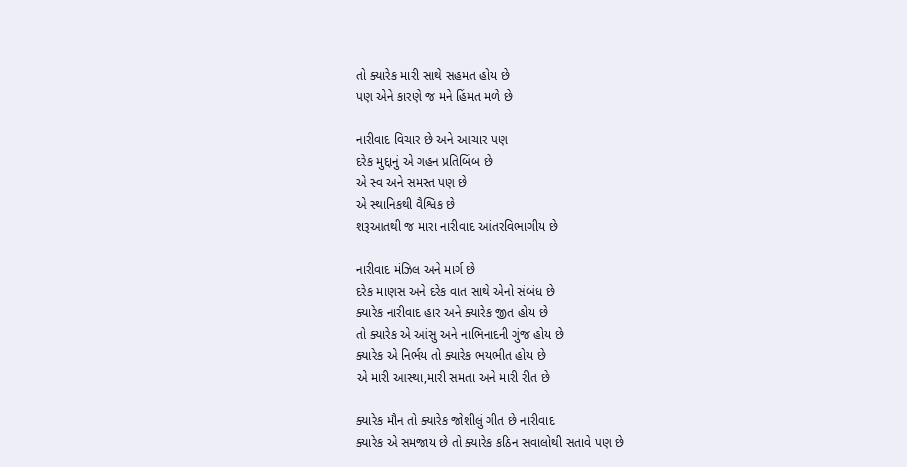તો ક્યારેક મારી સાથે સહમત હોય છે
પણ એને કારણે જ મને હિંમત મળે છે

નારીવાદ વિચાર છે અને આચાર પણ
દરેક મુદ્દાનું એ ગહન પ્રતિબિંબ છે
એ સ્વ અને સમસ્ત પણ છે
એ સ્થાનિકથી વૈશ્વિક છે
શરૂઆતથી જ મારા નારીવાદ આંતરવિભાગીય છે

નારીવાદ મંઝિલ અને માર્ગ છે
દરેક માણસ અને દરેક વાત સાથે એનો સંબંધ છે
ક્યારેક નારીવાદ હાર અને ક્યારેક જીત હોય છે
તો ક્યારેક એ આંસુ અને નાભિનાદની ગુંજ હોય છે
ક્યારેક એ નિર્ભય તો ક્યારેક ભયભીત હોય છે
એ મારી આસ્થા,મારી સમતા અને મારી રીત છે

ક્યારેક મૌન તો ક્યારેક જોશીલું ગીત છે નારીવાદ
ક્યારેક એ સમજાય છે તો ક્યારેક કઠિન સવાલોથી સતાવે પણ છે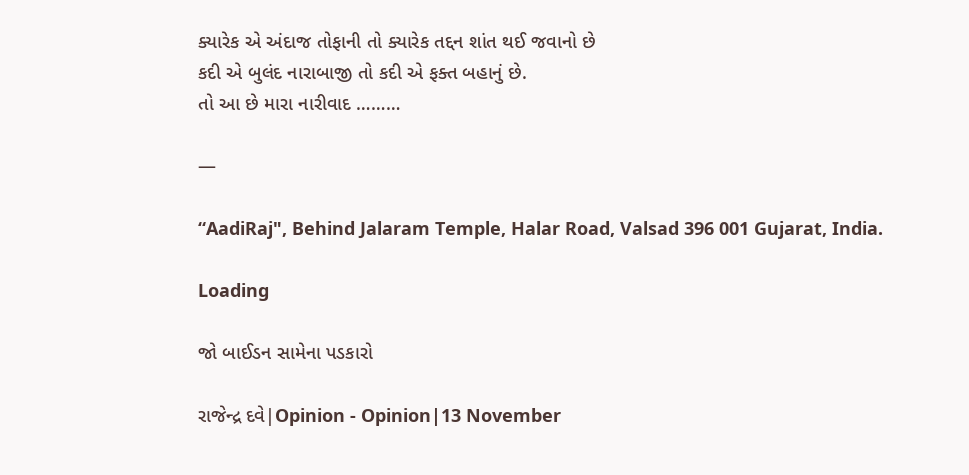ક્યારેક એ અંદાજ તોફાની તો ક્યારેક તદ્દન શાંત થઈ જવાનો છે
કદી એ બુલંદ નારાબાજી તો કદી એ ફક્ત બહાનું છે.
તો આ છે મારા નારીવાદ ………

—

“AadiRaj", Behind Jalaram Temple, Halar Road, Valsad 396 001 Gujarat, India.

Loading

જો બાઈડન સામેના પડકારો

રાજેન્દ્ર દવે|Opinion - Opinion|13 November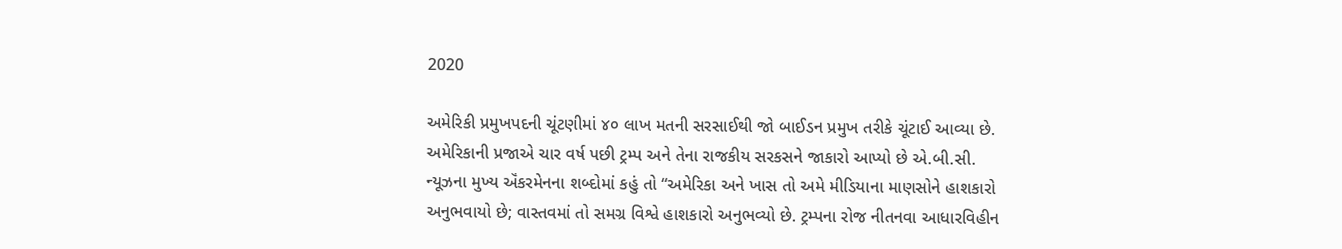2020

અમેરિકી પ્રમુખપદની ચૂંટણીમાં ૪૦ લાખ મતની સરસાઈથી જો બાઈડન પ્રમુખ તરીકે ચૂંટાઈ આવ્યા છે. અમેરિકાની પ્રજાએ ચાર વર્ષ પછી ટ્રમ્પ અને તેના રાજકીય સરકસને જાકારો આપ્યો છે એ.બી.સી. ન્યૂઝના મુખ્ય ઍંકરમેનના શબ્દોમાં કહું તો “અમેરિકા અને ખાસ તો અમે મીડિયાના માણસોને હાશકારો અનુભવાયો છે; વાસ્તવમાં તો સમગ્ર વિશ્વે હાશકારો અનુભવ્યો છે. ટ્રમ્પના રોજ નીતનવા આધારવિહીન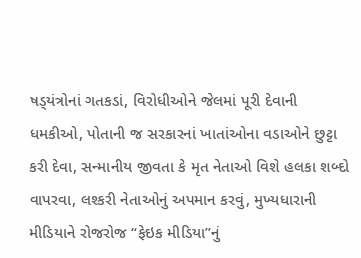ષડ્‌યંત્રોનાં ગતકડાં, વિરોધીઓને જેલમાં પૂરી દેવાની ધમકીઓ, પોતાની જ સરકારનાં ખાતાંઓના વડાઓને છુટ્ટા કરી દેવા, સન્માનીય જીવતા કે મૃત નેતાઓ વિશે હલકા શબ્દો વાપરવા, લશ્કરી નેતાઓનું અપમાન કરવું, મુખ્યધારાની મીડિયાને રોજરોજ “ફેઇક મીડિયા”નું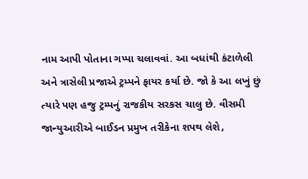નામ આપી પોતાના ગપ્પા ચલાવવાં. આ બધાંથી કંટાળેલી અને ત્રાસેલી પ્રજાએ ટ્રમ્પને ફાયર કર્યા છે. જો કે આ લખું છું ત્યારે પણ હજુ ટ્રમ્પનું રાજકીય સરકસ ચાલુ છે. વીસમી જાન્યુઆરીએ બાઈડન પ્રમુખ તરીકેના શપથ લેશે,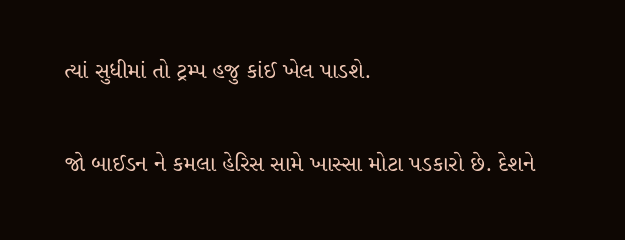ત્યાં સુધીમાં તો ટ્રમ્પ હજુ કાંઈ ખેલ પાડશે.

જો બાઈડન ને કમલા હેરિસ સામે ખાસ્સા મોટા પડકારો છે. દેશને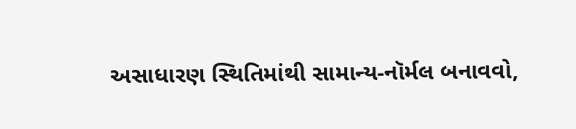અસાધારણ સ્થિતિમાંથી સામાન્ય-નૉર્મલ બનાવવો,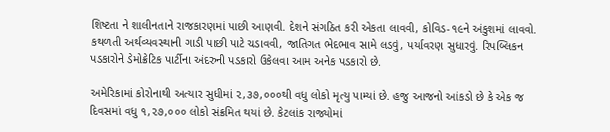શિષ્ટતા ને શાલીનતાને રાજકારણમાં પાછી આણવી. દેશને સંગઠિત કરી એકતા લાવવી, કોવિડ-૧૯ને અંકુશમાં લાવવો. કથળતી અર્થવ્યવસ્થાની ગાડી પાછી પાટે ચડાવવી, જાતિગત ભેદભાવ સામે લડવું, પર્યાવરણ સુધારવું. રિપબ્લિકન પડકારોને ડેમોક્રેટિક પાર્ટીના અંદરુની પડકારો ઉકેલવા આમ અનેક પડકારો છે.

અમેરિકામાં કોરોનાથી અત્યાર સુધીમાં ૨,૩૭,૦૦૦થી વધુ લોકો મૃત્યુ પામ્યાં છે. હજુ આજનો આંકડો છે કે એક જ દિવસમાં વધુ ૧,૨૭,૦૦૦ લોકો સંક્રમિત થયાં છે. કેટલાંક રાજ્યોમાં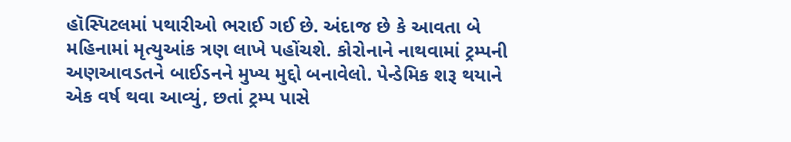હૉસ્પિટલમાં પથારીઓ ભરાઈ ગઈ છે. અંદાજ છે કે આવતા બે મહિનામાં મૃત્યુઆંક ત્રણ લાખે પહોંચશે. કોરોનાને નાથવામાં ટ્રમ્પની અણઆવડતને બાઈડનને મુખ્ય મુદ્દો બનાવેલો. પેન્ડેમિક શરૂ થયાને એક વર્ષ થવા આવ્યું, છતાં ટ્રમ્પ પાસે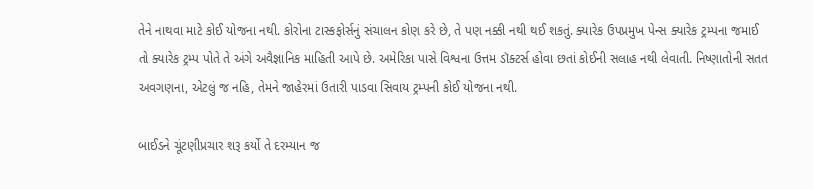તેને નાથવા માટે કોઈ યોજના નથી. કોરોના ટાસ્કફોર્સનું સંચાલન કોણ કરે છે, તે પણ નક્કી નથી થઈ શકતું. ક્યારેક ઉપપ્રમુખ પેન્સ ક્યારેક ટ્રમ્પના જમાઈ તો ક્યારેક ટ્રમ્પ પોતે તે અંગે અવૈજ્ઞાનિક માહિતી આપે છે. અમેરિકા પાસે વિશ્વના ઉત્તમ ડૉક્ટર્સ હોવા છતાં કોઈની સલાહ નથી લેવાતી. નિષ્ણાતોની સતત અવગણના, એટલું જ નહિ, તેમને જાહેરમાં ઉતારી પાડવા સિવાય ટ્રમ્પની કોઈ યોજના નથી.

બાઈડને ચૂંટણીપ્રચાર શરૂ કર્યો તે દરમ્યાન જ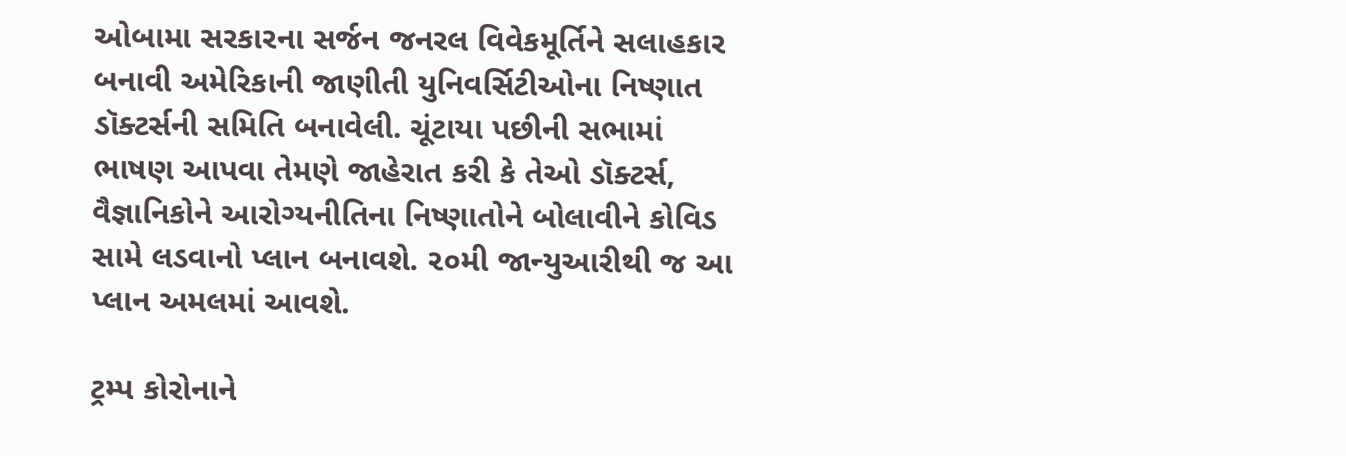ઓબામા સરકારના સર્જન જનરલ વિવેકમૂર્તિને સલાહકાર બનાવી અમેરિકાની જાણીતી યુનિવર્સિટીઓના નિષ્ણાત ડૉક્ટર્સની સમિતિ બનાવેલી. ચૂંટાયા પછીની સભામાં ભાષણ આપવા તેમણે જાહેરાત કરી કે તેઓ ડૉક્ટર્સ, વૈજ્ઞાનિકોને આરોગ્યનીતિના નિષ્ણાતોને બોલાવીને કોવિડ સામે લડવાનો પ્લાન બનાવશે. ૨૦મી જાન્યુઆરીથી જ આ પ્લાન અમલમાં આવશે.

ટ્રમ્પ કોરોનાને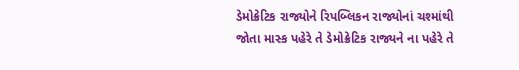ડેમોક્રેટિક રાજ્યોને રિપબ્લિકન રાજ્યોનાં ચશ્માંથી જોતા માસ્ક પહેરે તે ડેમોક્રેટિક રાજ્યને ના પહેરે તે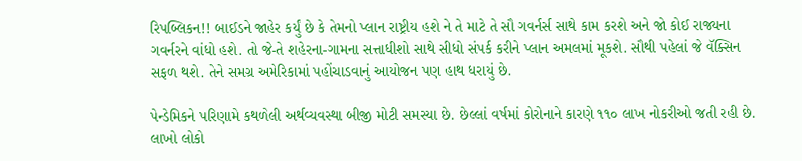રિપબ્લિકન!! બાઈડને જાહેર કર્યું છે કે તેમનો પ્લાન રાષ્ટ્રીય હશે ને તે માટે તે સૌ ગવર્નર્સ સાથે કામ કરશે અને જો કોઈ રાજ્યના ગવર્નરને વાંધો હશે. તો જે-તે શહેરના-ગામના સત્તાધીશો સાથે સીધો સંપર્ક કરીને પ્લાન અમલમાં મૂકશે. સૌથી પહેલાં જે વૅક્સિન સફળ થશે. તેને સમગ્ર અમેરિકામાં પહોંચાડવાનું આયોજન પણ હાથ ધરાયું છે.

પેન્ડેમિકને પરિણામે કથળેલી અર્થવ્યવસ્થા બીજી મોટી સમસ્યા છે. છેલ્લાં વર્ષમાં કોરોનાને કારણે ૧૧૦ લાખ નોકરીઓ જતી રહી છે. લાખો લોકો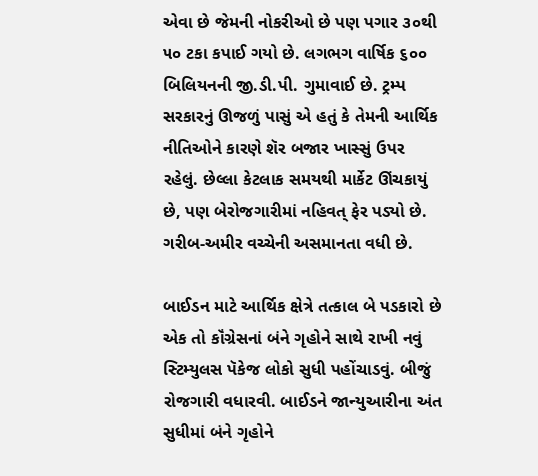એવા છે જેમની નોકરીઓ છે પણ પગાર ૩૦થી ૫૦ ટકા કપાઈ ગયો છે. લગભગ વાર્ષિક ૬૦૦ બિલિયનની જી.ડી.પી. ગુમાવાઈ છે. ટ્રમ્પ સરકારનું ઊજળું પાસું એ હતું કે તેમની આર્થિક નીતિઓને કારણે શૅર બજાર ખાસ્સું ઉપર રહેલું. છેલ્લા કેટલાક સમયથી માર્કેટ ઊંચકાયું છે, પણ બેરોજગારીમાં નહિવત્‌ ફેર પડ્યો છે. ગરીબ-અમીર વચ્ચેની અસમાનતા વધી છે.

બાઈડન માટે આર્થિક ક્ષેત્રે તત્કાલ બે પડકારો છે એક તો કૉંગ્રેસનાં બંને ગૃહોને સાથે રાખી નવું સ્ટિમ્યુલસ પૅકેજ લોકો સુધી પહોંચાડવું. બીજું રોજગારી વધારવી. બાઈડને જાન્યુઆરીના અંત સુધીમાં બંને ગૃહોને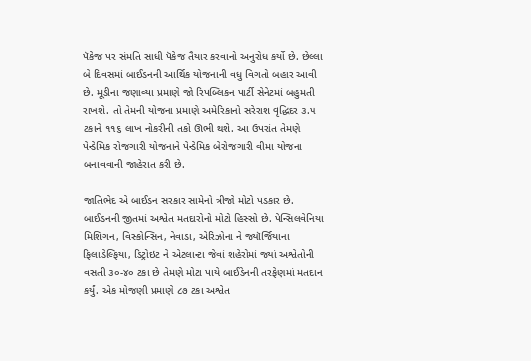પૅકેજ પર સંમતિ સાધી પૅકેજ તૈયાર કરવાનો અનુરોધ કર્યો છે. છેલ્લા બે દિવસમાં બાઈડનની આર્થિક યોજનાની વધુ વિગતો બહાર આવી છે. મૂડીના જણાવ્યા પ્રમાણે જો રિપબ્લિકન પાર્ટી સેનેટમાં બહુમતી રાખશે. તો તેમની યોજના પ્રમાણે અમેરિકાનો સરેરાશ વૃદ્ધિદર ૩.૫ ટકાને ૧૧૬ લાખ નોકરીની તકો ઊભી થશે. આ ઉપરાંત તેમણે પેન્ડેમિક રોજગારી યોજનાને પેન્ડેમિક બેરોજગારી વીમા યોજના બનાવવાની જાહેરાત કરી છે.

જાતિભેદ એ બાઈડન સરકાર સામેનો ત્રીજો મોટો પડકાર છે. બાઈડનની જીતમાં અશ્વેત મતદારોનો મોટો હિસ્સો છે. પેન્સિલવેનિયા મિશિગન, વિસ્કોન્સિન, નેવાડા, એરિઝોના ને જ્યૉર્જિયાના ફિલાડેલ્ફિયા, ડિટ્રોઇટ ને એટલાન્ટા જેવાં શહેરોમાં જ્યાં અશ્વેતોની વસતી ૩૦-૪૦ ટકા છે તેમણે મોટા પાયે બાઈડેનની તરફેણમાં મતદાન કર્યું. એક મોજણી પ્રમાણે ૮૭ ટકા અશ્વેત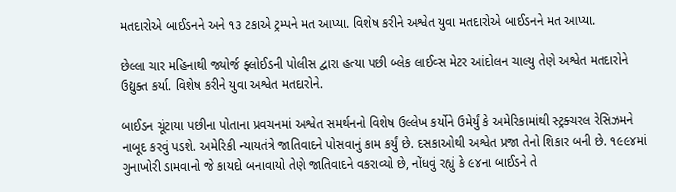મતદારોએ બાઈડનને અને ૧૩ ટકાએ ટ્રમ્પને મત આપ્યા. વિશેષ કરીને અશ્વેત યુવા મતદારોએ બાઈડનને મત આપ્યા.

છેલ્લા ચાર મહિનાથી જ્યોર્જ ફ્લોઈડની પોલીસ દ્વારા હત્યા પછી બ્લેક લાઈવ્સ મેટર આંદોલન ચાલ્યુ તેણે અશ્વેત મતદારોને ઉદ્યુક્ત કર્યા. વિશેષ કરીને યુવા અશ્વેત મતદારોને.

બાઈડન ચૂંટાયા પછીના પોતાના પ્રવચનમાં અશ્વેત સમર્થનનો વિશેષ ઉલ્લેખ કર્યોને ઉમેર્યું કે અમેરિકામાંથી સ્ટ્રક્ચરલ રેસિઝમને નાબૂદ કરવું પડશે. અમેરિકી ન્યાયતંત્રે જાતિવાદને પોસવાનું કામ કર્યું છે. દસકાઓથી અશ્વેત પ્રજા તેનો શિકાર બની છે. ૧૯૯૪માં ગુનાખોરી ડામવાનો જે કાયદો બનાવાયો તેણે જાતિવાદને વકરાવ્યો છે, નોંધવું રહ્યું કે ૯૪ના બાઈડને તે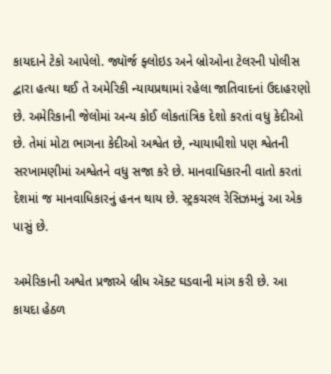કાયદાને ટેકો આપેલો. જ્યૉર્જ ફ્લોઇડ અને બ્રોઓના ટેલરની પોલીસ દ્વારા હત્યા થઈ તે અમેરિકી ન્યાયપ્રથામાં રહેલા જાતિવાદનાં ઉદાહરણો છે. અમેરિકાની જેલોમાં અન્ય કોઈ લોકતાંત્રિક દેશો કરતાં વધુ કેદીઓ છે. તેમાં મોટા ભાગના કેદીઓ અશ્વેત છે, ન્યાયાધીશો પણ શ્વેતની સરખામણીમાં અશ્વેતને વધુ સજા કરે છે. માનવાધિકારની વાતો કરતાં દેશમાં જ માનવાધિકારનું હનન થાય છે. સ્ટ્રકચરલ રેસિઝમનું આ એક પાસું છે.

અમેરિકાની અશ્વેત પ્રજાએ બ્રીધ ઍક્ટ ઘડવાની માંગ કરી છે. આ કાયદા હેઠળ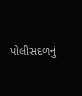પોલીસદળનું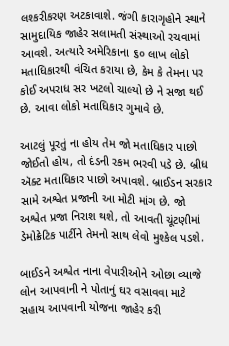લશ્કરીકરણ અટકાવાશે. જંગી કારાગૃહોને સ્થાને સામુદાયિક જાહેર સલામતી સંસ્થાઓ રચવામાં આવશે. અત્યારે અમેરિકાના ૬૦ લાખ લોકો મતાધિકારથી વંચિત કરાયા છે, કેમ કે તેમના પર કોઈ અપરાધ સર ખટલો ચાલ્યો છે ને સજા થઈ છે. આવા લોકો મતાધિકાર ગુમાવે છે.

આટલું પૂરતું ના હોય તેમ જો મતાધિકાર પાછો જોઈતો હોય, તો દંડની રકમ ભરવી પડે છે. બ્રીધ ઍક્ટ મતાધિકાર પાછો અપાવશે. બ્રાઈડન સરકાર સામે અશ્વેત પ્રજાની આ મોટી માંગ છે. જો અશ્વેત પ્રજા નિરાશ થશે, તો આવતી ચૂંટણીમાં ડેમોક્રેટિક પાર્ટીને તેમનો સાથ લેવો મુશ્કેલ પડશે.

બાઈડને અશ્વેત નાના વેપારીઓને ઓછા વ્યાજે લોન આપવાની ને પોતાનું ઘર વસાવવા માટે સહાય આપવાની યોજના જાહેર કરી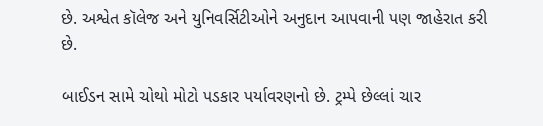છે. અશ્વેત કૉલેજ અને યુનિવર્સિટીઓને અનુદાન આપવાની પણ જાહેરાત કરી છે.

બાઈડન સામે ચોથો મોટો પડકાર પર્યાવરણનો છે. ટ્રમ્પે છેલ્લાં ચાર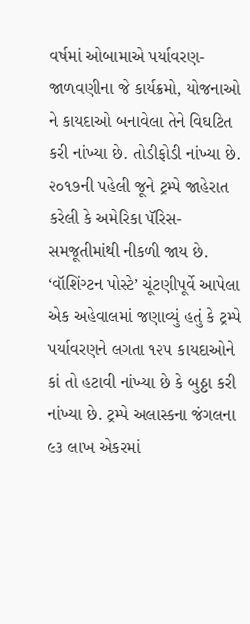વર્ષમાં ઓબામાએ પર્યાવરણ-જાળવણીના જે કાર્યક્રમો, યોજનાઓ ને કાયદાઓ બનાવેલા તેને વિઘટિત કરી નાંખ્યા છે. તોડીફોડી નાંખ્યા છે. ૨૦૧૭ની પહેલી જૂને ટ્રમ્પે જાહેરાત કરેલી કે અમેરિકા પૅરિસ-સમજૂતીમાંથી નીકળી જાય છે. ‘વૉશિંગ્ટન પોસ્ટે’ ચૂંટણીપૂર્વે આપેલા એક અહેવાલમાં જણાવ્યું હતું કે ટ્રમ્પે પર્યાવરણને લગતા ૧૨૫ કાયદાઓને કાં તો હટાવી નાંખ્યા છે કે બુઠ્ઠા કરી નાંખ્યા છે. ટ્રમ્પે અલાસ્કના જંગલના ૯૩ લાખ એકરમાં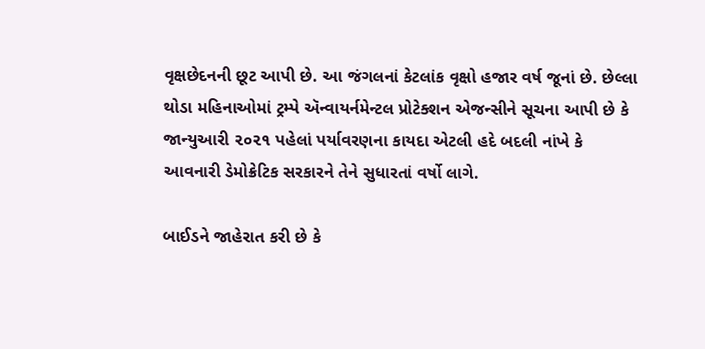વૃક્ષછેદનની છૂટ આપી છે. આ જંગલનાં કેટલાંક વૃક્ષો હજાર વર્ષ જૂનાં છે. છેલ્લા થોડા મહિનાઓમાં ટ્રમ્પે ઍન્વાયર્નમેન્ટલ પ્રોટેક્શન એજન્સીને સૂચના આપી છે કે જાન્યુઆરી ૨૦૨૧ પહેલાં પર્યાવરણના કાયદા એટલી હદે બદલી નાંખે કે આવનારી ડેમોક્રેટિક સરકારને તેને સુધારતાં વર્ષો લાગે.

બાઈડને જાહેરાત કરી છે કે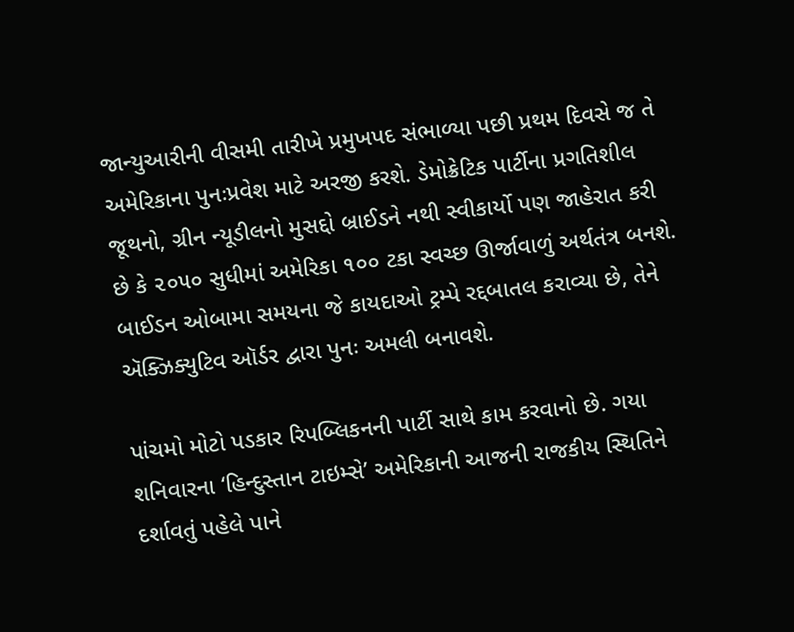જાન્યુઆરીની વીસમી તારીખે પ્રમુખપદ સંભાળ્યા પછી પ્રથમ દિવસે જ તે અમેરિકાના પુનઃપ્રવેશ માટે અરજી કરશે. ડેમોક્રેટિક પાર્ટીના પ્રગતિશીલ જૂથનો, ગ્રીન ન્યૂડીલનો મુસદ્દો બ્રાઈડને નથી સ્વીકાર્યો પણ જાહેરાત કરી છે કે ૨૦૫૦ સુધીમાં અમેરિકા ૧૦૦ ટકા સ્વચ્છ ઊર્જાવાળું અર્થતંત્ર બનશે. બાઈડન ઓબામા સમયના જે કાયદાઓ ટ્રમ્પે રદ્દબાતલ કરાવ્યા છે, તેને ઍક્ઝિક્યુટિવ ઑર્ડર દ્વારા પુનઃ અમલી બનાવશે.

પાંચમો મોટો પડકાર રિપબ્લિકનની પાર્ટી સાથે કામ કરવાનો છે. ગયા શનિવારના ‘હિન્દુસ્તાન ટાઇમ્સે’ અમેરિકાની આજની રાજકીય સ્થિતિને દર્શાવતું પહેલે પાને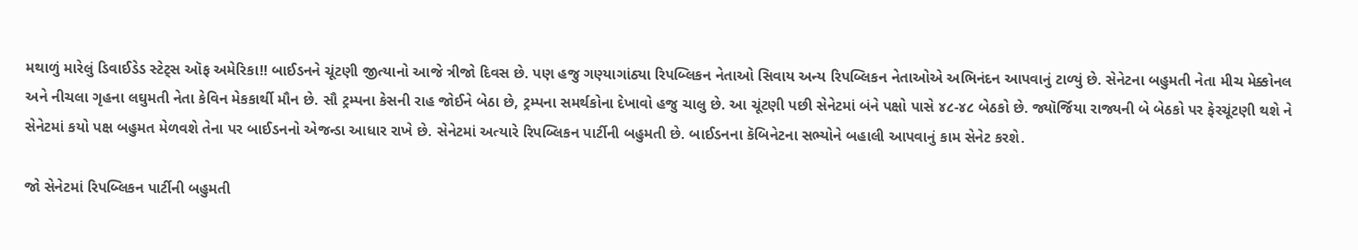મથાળું મારેલું ડિવાઈડેડ સ્ટેટ્‌સ ઑફ અમેરિકા!! બાઈડનને ચૂંટણી જીત્યાનો આજે ત્રીજો દિવસ છે. પણ હજુ ગણ્યાગાંઠ્યા રિપબ્લિકન નેતાઓ સિવાય અન્ય રિપબ્લિકન નેતાઓએ અભિનંદન આપવાનું ટાળ્યું છે. સેનેટના બહુમતી નેતા મીચ મેક્કોનલ અને નીચલા ગૃહના લઘુમતી નેતા કેવિન મેકકાર્થી મૌન છે. સૌ ટ્રમ્પના કેસની રાહ જોઈને બેઠા છે, ટ્રમ્પના સમર્થકોના દેખાવો હજુ ચાલુ છે. આ ચૂંટણી પછી સેનેટમાં બંને પક્ષો પાસે ૪૮-૪૮ બેઠકો છે. જ્યૉર્જિયા રાજ્યની બે બેઠકો પર ફેરચૂંટણી થશે ને સેનેટમાં કયો પક્ષ બહુમત મેળવશે તેના પર બાઈડનનો એજન્ડા આધાર રાખે છે. સેનેટમાં અત્યારે રિપબ્લિકન પાર્ટીની બહુમતી છે. બાઈડનના કૅબિનેટના સભ્યોને બહાલી આપવાનું કામ સેનેટ કરશે.

જો સેનેટમાં રિપબ્લિકન પાર્ટીની બહુમતી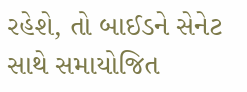રહેશે, તો બાઈડને સેનેટ સાથે સમાયોજિત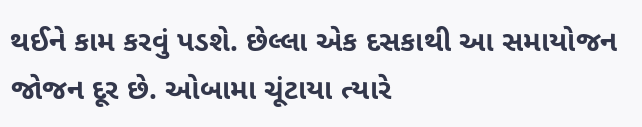થઈને કામ કરવું પડશે. છેલ્લા એક દસકાથી આ સમાયોજન જોજન દૂર છે. ઓબામા ચૂંટાયા ત્યારે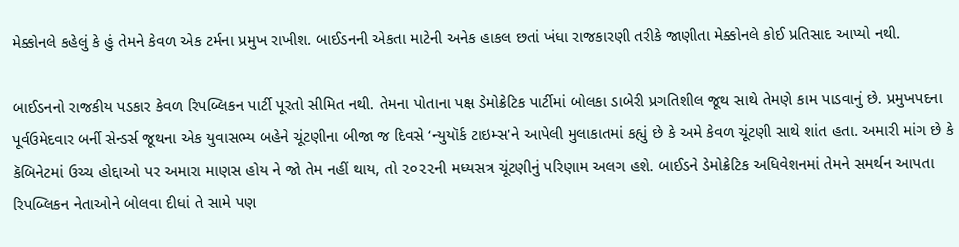મેક્કોનલે કહેલું કે હું તેમને કેવળ એક ટર્મના પ્રમુખ રાખીશ. બાઈડનની એકતા માટેની અનેક હાકલ છતાં ખંધા રાજકારણી તરીકે જાણીતા મેક્કોનલે કોઈ પ્રતિસાદ આપ્યો નથી.

બાઈડનનો રાજકીય પડકાર કેવળ રિપબ્લિકન પાર્ટી પૂરતો સીમિત નથી. તેમના પોતાના પક્ષ ડેમોક્રેટિક પાર્ટીમાં બોલકા ડાબેરી પ્રગતિશીલ જૂથ સાથે તેમણે કામ પાડવાનું છે. પ્રમુખપદના પૂર્વઉમેદવાર બર્ની સેન્ડર્સ જૂથના એક યુવાસભ્ય બહેને ચૂંટણીના બીજા જ દિવસે ‘ન્યુયૉર્ક ટાઇમ્સ'ને આપેલી મુલાકાતમાં કહ્યું છે કે અમે કેવળ ચૂંટણી સાથે શાંત હતા. અમારી માંગ છે કે કૅબિનેટમાં ઉચ્ચ હોદ્દાઓ પર અમારા માણસ હોય ને જો તેમ નહીં થાય, તો ૨૦૨૨ની મધ્યસત્ર ચૂંટણીનું પરિણામ અલગ હશે. બાઈડને ડેમોક્રેટિક અધિવેશનમાં તેમને સમર્થન આપતા રિપબ્લિકન નેતાઓને બોલવા દીધાં તે સામે પણ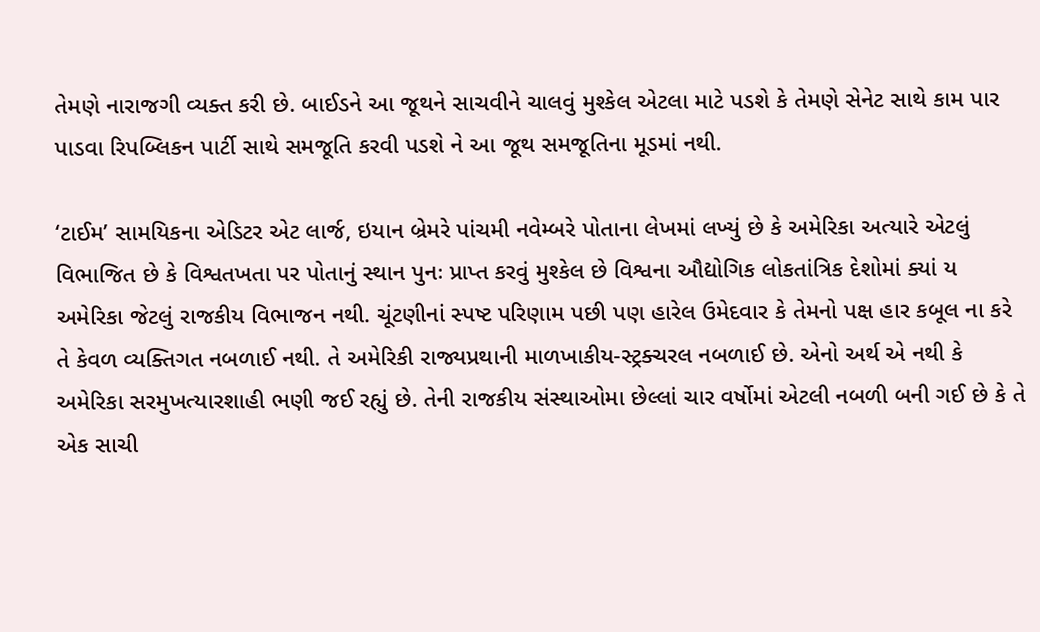તેમણે નારાજગી વ્યક્ત કરી છે. બાઈડને આ જૂથને સાચવીને ચાલવું મુશ્કેલ એટલા માટે પડશે કે તેમણે સેનેટ સાથે કામ પાર પાડવા રિપબ્લિકન પાર્ટી સાથે સમજૂતિ કરવી પડશે ને આ જૂથ સમજૂતિના મૂડમાં નથી.

‘ટાઈમ’ સામયિકના એડિટર એટ લાર્જ, ઇયાન બ્રેમરે પાંચમી નવેમ્બરે પોતાના લેખમાં લખ્યું છે કે અમેરિકા અત્યારે એટલું વિભાજિત છે કે વિશ્વતખતા પર પોતાનું સ્થાન પુનઃ પ્રાપ્ત કરવું મુશ્કેલ છે વિશ્વના ઔદ્યોગિક લોકતાંત્રિક દેશોમાં ક્યાં ય અમેરિકા જેટલું રાજકીય વિભાજન નથી. ચૂંટણીનાં સ્પષ્ટ પરિણામ પછી પણ હારેલ ઉમેદવાર કે તેમનો પક્ષ હાર કબૂલ ના કરે તે કેવળ વ્યક્તિગત નબળાઈ નથી. તે અમેરિકી રાજ્યપ્રથાની માળખાકીય-સ્ટ્રક્ચરલ નબળાઈ છે. એનો અર્થ એ નથી કે અમેરિકા સરમુખત્યારશાહી ભણી જઈ રહ્યું છે. તેની રાજકીય સંસ્થાઓમા છેલ્લાં ચાર વર્ષોમાં એટલી નબળી બની ગઈ છે કે તે એક સાચી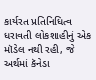કાર્યરત પ્રતિનિધિત્વ ધરાવતી લોકશાહીનું એક મૉડેલ નથી રહી, જે અર્થમાં કૅનેડા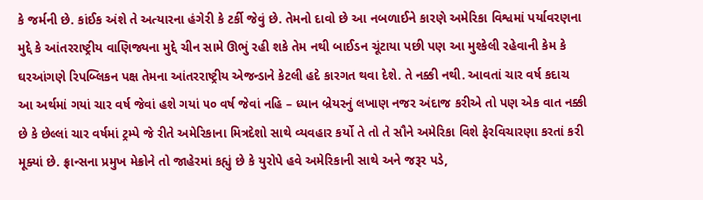કે જર્મની છે. કાંઈક અંશે તે અત્યારના હંગેરી કે ટર્કી જેવું છે. તેમનો દાવો છે આ નબળાઈને કારણે અમેરિકા વિશ્વમાં પર્યાવરણના મુદ્દે કે આંતરરાષ્ટ્રીય વાણિજ્યના મુદ્દે ચીન સામે ઊભું રહી શકે તેમ નથી બાઈડન ચૂંટાયા પછી પણ આ મુશ્કેલી રહેવાની કેમ કે ઘરઆંગણે રિપબ્લિકન પક્ષ તેમના આંતરરાષ્ટ્રીય એજન્ડાને કેટલી હદે કારગત થવા દેશે. તે નક્કી નથી. આવતાં ચાર વર્ષ કદાચ આ અર્થમાં ગયાં ચાર વર્ષ જેવાં હશે ગયાં ૫૦ વર્ષ જેવાં નહિ – ધ્યાન બ્રેયરનું લખાણ નજર અંદાજ કરીએ તો પણ એક વાત નક્કી છે કે છેલ્લાં ચાર વર્ષમાં ટ્રમ્પે જે રીતે અમેરિકાના મિત્રદેશો સાથે વ્યવહાર કર્યો તે તો તે સૌને અમેરિકા વિશે ફેરવિચારણા કરતાં કરી મૂક્યાં છે. ફ્રાન્સના પ્રમુખ મેક્રોને તો જાહેરમાં કહ્યું છે કે યુરોપે હવે અમેરિકાની સાથે અને જરૂર પડે,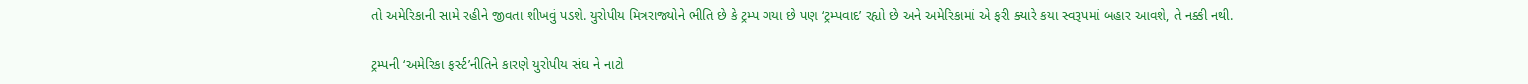તો અમેરિકાની સામે રહીને જીવતા શીખવું પડશે. યુરોપીય મિત્રરાજ્યોને ભીતિ છે કે ટ્રમ્પ ગયા છે પણ ‘ટ્રમ્પવાદ’ રહ્યો છે અને અમેરિકામાં એ ફરી ક્યારે કયા સ્વરૂપમાં બહાર આવશે, તે નક્કી નથી.

ટ્રમ્પની ‘અમેરિકા ફર્સ્ટ’નીતિને કારણે યુરોપીય સંઘ ને નાટો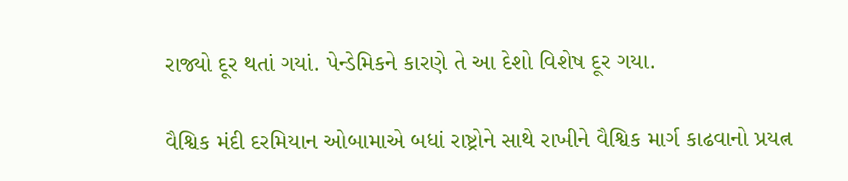રાજ્યો દૂર થતાં ગયાં. પેન્ડેમિકને કારણે તે આ દેશો વિશેષ દૂર ગયા.

વૈશ્વિક મંદી દરમિયાન ઓબામાએ બધાં રાષ્ટ્રોને સાથે રાખીને વૈશ્વિક માર્ગ કાઢવાનો પ્રયત્ન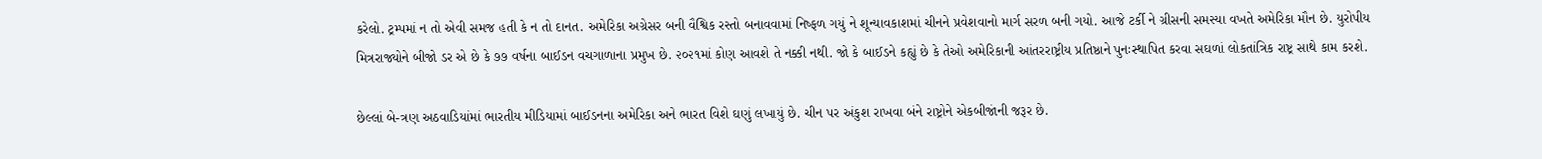કરેલો. ટ્રમ્પમાં ન તો એવી સમજ હતી કે ન તો દાનત. અમેરિકા અગ્રેસર બની વૈશ્વિક રસ્તો બનાવવામાં નિષ્ફળ ગયું ને શૂન્યાવકાશમાં ચીનને પ્રવેશવાનો માર્ગ સરળ બની ગયો. આજે ટર્કી ને ગ્રીસની સમસ્યા વખતે અમેરિકા મૌન છે. યુરોપીય મિત્રરાજ્યોને બીજો ડર એ છે કે ૭૭ વર્ષના બાઈડન વચગાળાના પ્રમુખ છે. ૨૦૨૧માં કોણ આવશે તે નક્કી નથી. જો કે બાઈડને કહ્યું છે કે તેઓ અમેરિકાની આંતરરાષ્ટ્રીય પ્રતિષ્ઠાને પુનઃસ્થાપિત કરવા સઘળાં લોકતાંત્રિક રાષ્ટ્ર સાથે કામ કરશે.

છેલ્લાં બે-ત્રણ અઠવાડિયાંમાં ભારતીય મીડિયામાં બાઈડનના અમેરિકા અને ભારત વિશે ઘણું લખાયું છે. ચીન પર અંકુશ રાખવા બંને રાષ્ટ્રોને એકબીજાંની જરૂર છે.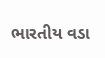ભારતીય વડા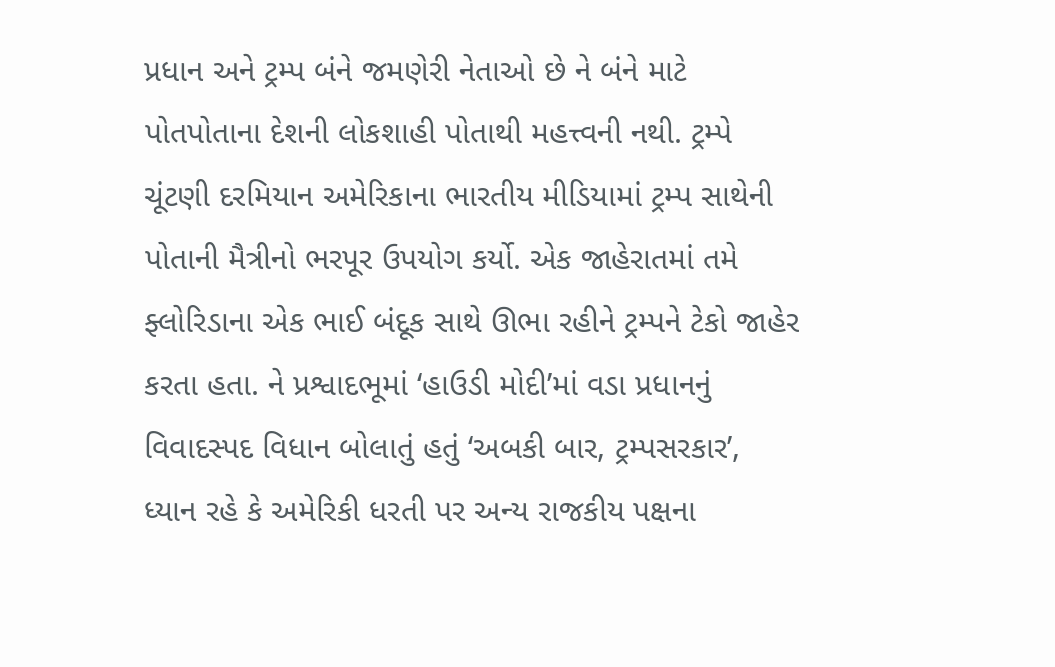પ્રધાન અને ટ્રમ્પ બંને જમણેરી નેતાઓ છે ને બંને માટે પોતપોતાના દેશની લોકશાહી પોતાથી મહત્ત્વની નથી. ટ્રમ્પે ચૂંટણી દરમિયાન અમેરિકાના ભારતીય મીડિયામાં ટ્રમ્પ સાથેની પોતાની મૈત્રીનો ભરપૂર ઉપયોગ કર્યો. એક જાહેરાતમાં તમે ફ્લોરિડાના એક ભાઈ બંદૂક સાથે ઊભા રહીને ટ્રમ્પને ટેકો જાહેર કરતા હતા. ને પ્રશ્વાદભૂમાં ‘હાઉડી મોદી’માં વડા પ્રધાનનું વિવાદસ્પદ વિધાન બોલાતું હતું ‘અબકી બાર, ટ્રમ્પસરકાર’, ધ્યાન રહે કે અમેરિકી ધરતી પર અન્ય રાજકીય પક્ષના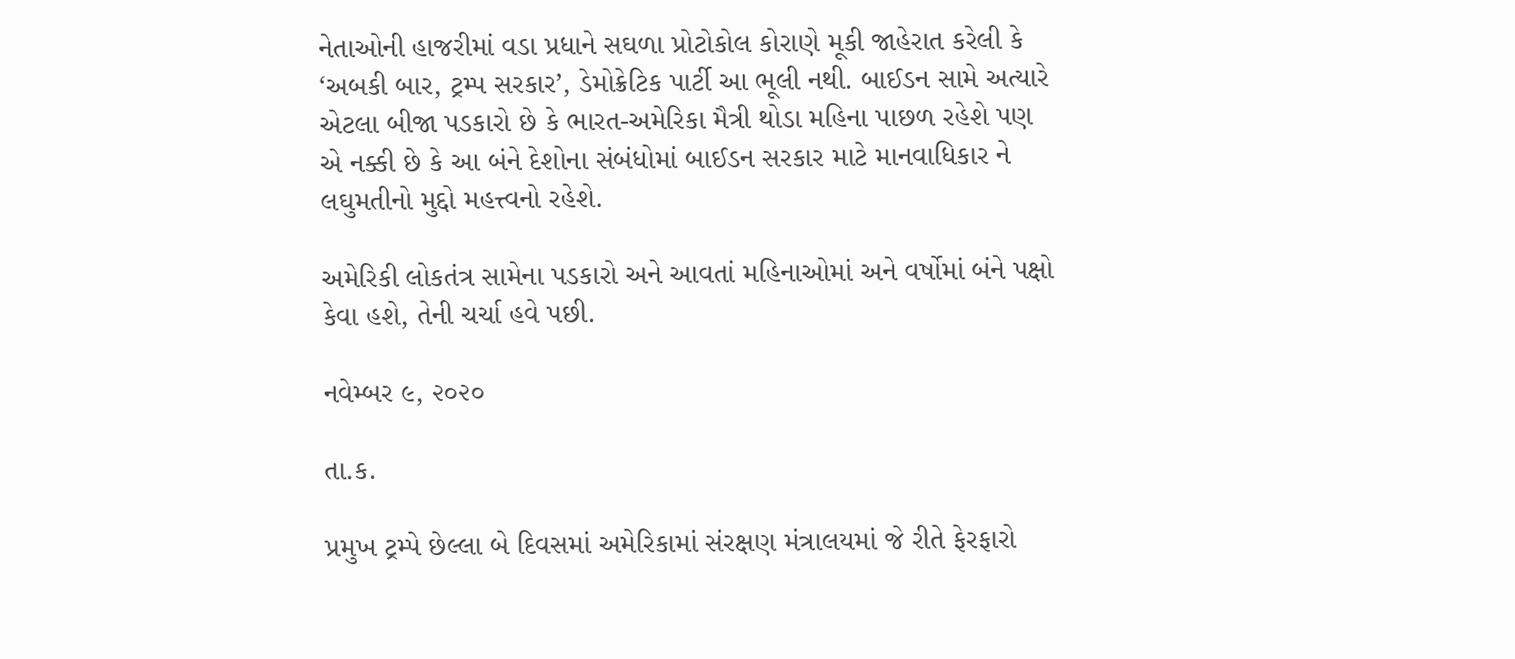નેતાઓની હાજરીમાં વડા પ્રધાને સઘળા પ્રોટોકોલ કોરાણે મૂકી જાહેરાત કરેલી કે ‘અબકી બાર, ટ્રમ્પ સરકાર’, ડેમોક્રેટિક પાર્ટી આ ભૂલી નથી. બાઈડન સામે અત્યારે એટલા બીજા પડકારો છે કે ભારત-અમેરિકા મૈત્રી થોડા મહિના પાછળ રહેશે પણ એ નક્કી છે કે આ બંને દેશોના સંબંધોમાં બાઈડન સરકાર માટે માનવાધિકાર ને લઘુમતીનો મુદ્દો મહત્ત્વનો રહેશે.

અમેરિકી લોકતંત્ર સામેના પડકારો અને આવતાં મહિનાઓમાં અને વર્ષોમાં બંને પક્ષો કેવા હશે, તેની ચર્ચા હવે પછી.

નવેમ્બર ૯, ૨૦૨૦

તા.ક.

પ્રમુખ ટ્રમ્પે છેલ્લા બે દિવસમાં અમેરિકામાં સંરક્ષણ મંત્રાલયમાં જે રીતે ફેરફારો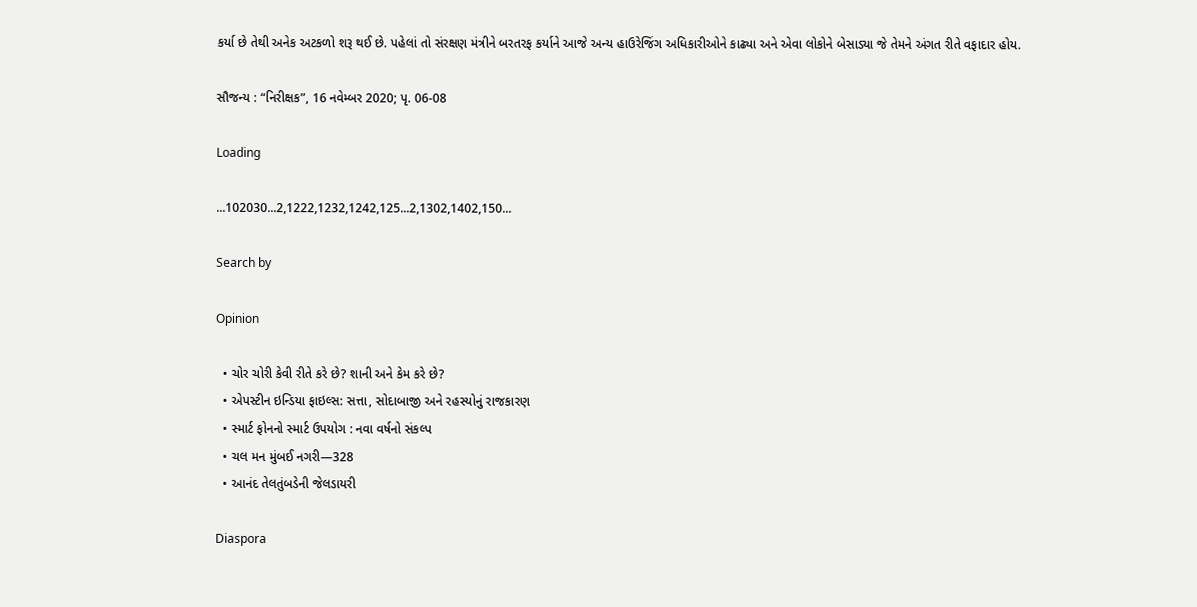કર્યા છે તેથી અનેક અટકળો શરૂ થઈ છે. પહેલાં તો સંરક્ષણ મંત્રીને બરતરફ કર્યાને આજે અન્ય હાઉરેજિંગ અધિકારીઓને કાઢ્યા અને એવા લોકોને બેસાડ્યા જે તેમને અંગત રીતે વફાદાર હોય.

સૌજન્ય : “નિરીક્ષક”, 16 નવેમ્બર 2020; પૃ. 06-08

Loading

...102030...2,1222,1232,1242,125...2,1302,1402,150...

Search by

Opinion

  • ચોર ચોરી કેવી રીતે કરે છે? શાની અને કેમ કરે છે?
  • એપસ્ટીન ઇન્ડિયા ફાઇલ્સ: સત્તા, સોદાબાજી અને રહસ્યોનું રાજકારણ
  • સ્માર્ટ ફોનનો સ્માર્ટ ઉપયોગ : નવા વર્ષનો સંકલ્પ
  • ચલ મન મુંબઈ નગરી—328
  • આનંદ તેલતુંબડેની જેલડાયરી

Diaspora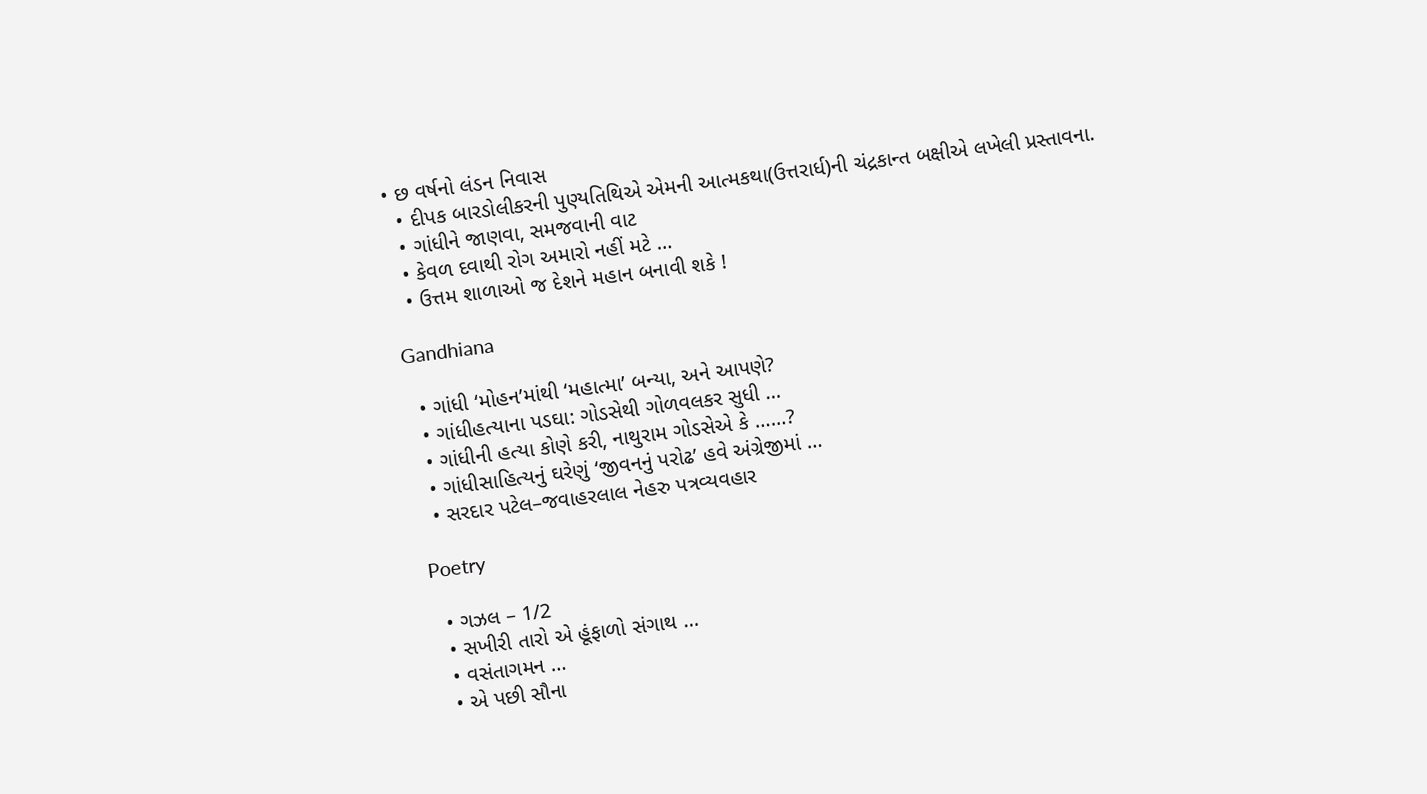• છ વર્ષનો લંડન નિવાસ
  • દીપક બારડોલીકરની પુણ્યતિથિએ એમની આત્મકથા(ઉત્તરાર્ધ)ની ચંદ્રકાન્ત બક્ષીએ લખેલી પ્રસ્તાવના.
  • ગાંધીને જાણવા, સમજવાની વાટ
  • કેવળ દવાથી રોગ અમારો નહીં મટે …
  • ઉત્તમ શાળાઓ જ દેશને મહાન બનાવી શકે !

Gandhiana

  • ગાંધી ‘મોહન’માંથી ‘મહાત્મા’ બન્યા, અને આપણે?
  • ગાંધીહત્યાના પડઘા: ગોડસેથી ગોળવલકર સુધી …
  • ગાંધીની હત્યા કોણે કરી, નાથુરામ ગોડસેએ કે ……?
  • ગાંધીસાહિત્યનું ઘરેણું ‘જીવનનું પરોઢ’ હવે અંગ્રેજીમાં …
  • સરદાર પટેલ–જવાહરલાલ નેહરુ પત્રવ્યવહાર

Poetry

  • ગઝલ – 1/2
  • સખીરી તારો એ હૂંફાળો સંગાથ …
  • વસંતાગમન …
  • એ પછી સૌના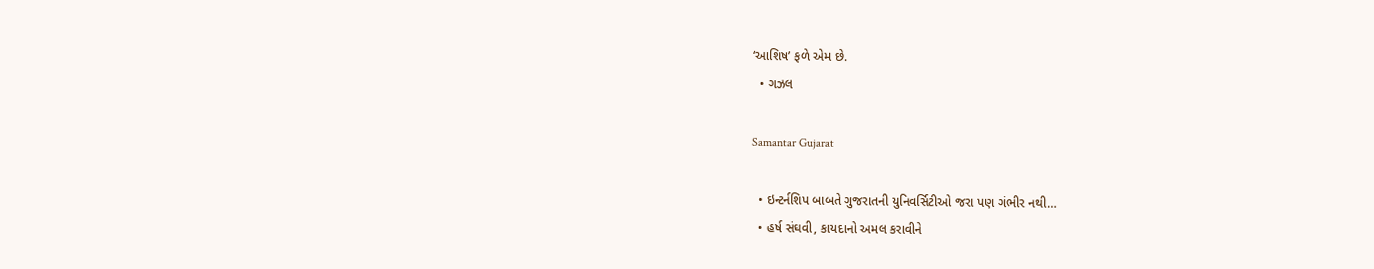‘આશિષ’ ફળે એમ છે.
  • ગઝલ

Samantar Gujarat

  • ઇન્ટર્નશિપ બાબતે ગુજરાતની યુનિવર્સિટીઓ જરા પણ ગંભીર નથી…
  • હર્ષ સંઘવી, કાયદાનો અમલ કરાવીને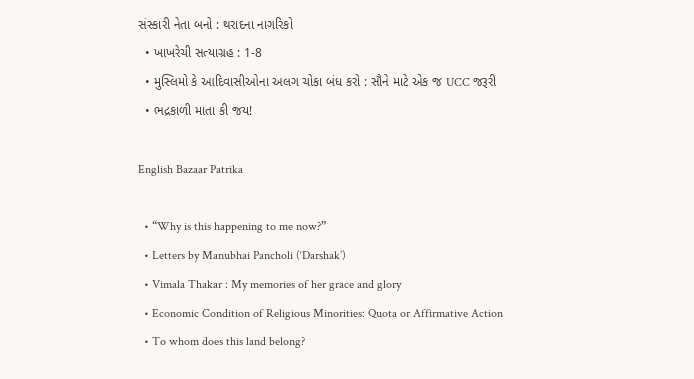સંસ્કારી નેતા બનો : થરાદના નાગરિકો
  • ખાખરેચી સત્યાગ્રહ : 1-8
  • મુસ્લિમો કે આદિવાસીઓના અલગ ચોકા બંધ કરો : સૌને માટે એક જ UCC જરૂરી
  • ભદ્રકાળી માતા કી જય!

English Bazaar Patrika

  • “Why is this happening to me now?”
  • Letters by Manubhai Pancholi (‘Darshak’)
  • Vimala Thakar : My memories of her grace and glory
  • Economic Condition of Religious Minorities: Quota or Affirmative Action
  • To whom does this land belong?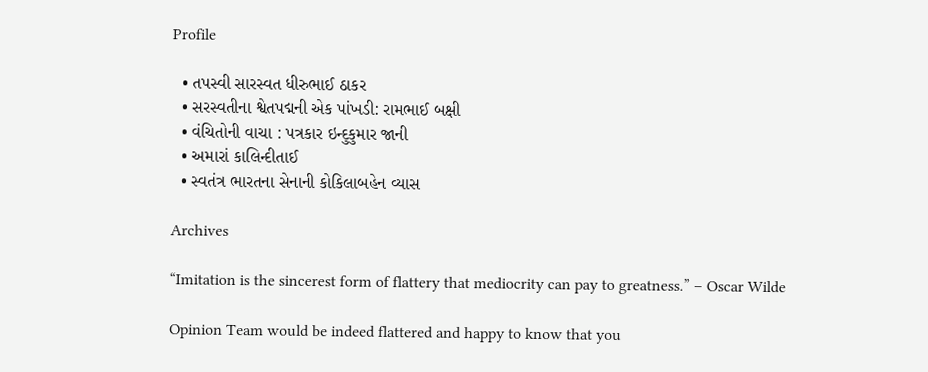Profile

  • તપસ્વી સારસ્વત ધીરુભાઈ ઠાકર
  • સરસ્વતીના શ્વેતપદ્મની એક પાંખડી: રામભાઈ બક્ષી
  • વંચિતોની વાચા : પત્રકાર ઇન્દુકુમાર જાની
  • અમારાં કાલિન્દીતાઈ
  • સ્વતંત્ર ભારતના સેનાની કોકિલાબહેન વ્યાસ

Archives

“Imitation is the sincerest form of flattery that mediocrity can pay to greatness.” – Oscar Wilde

Opinion Team would be indeed flattered and happy to know that you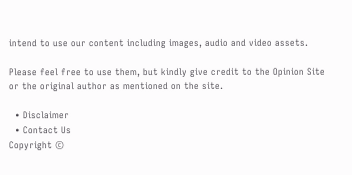intend to use our content including images, audio and video assets.

Please feel free to use them, but kindly give credit to the Opinion Site or the original author as mentioned on the site.

  • Disclaimer
  • Contact Us
Copyright ©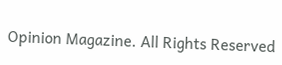Opinion Magazine. All Rights Reserved